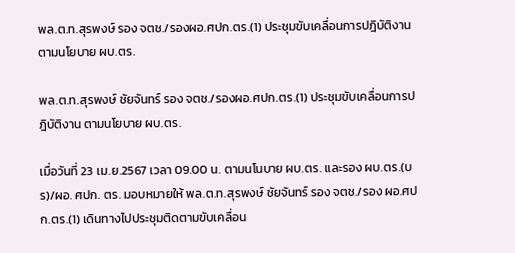พล.ต.ท.สุรพงษ์ รอง จตช./รองผอ.ศปก.ตร.(1) ประชุมขับเคลื่อนการปฎิบัติงาน ตามนโยบาย ผบ.ตร.

พล.ต.ท.สุรพงษ์ ชัยจันทร์ รอง จตช./รองผอ.ศปก.ตร.(1) ประชุมขับเคลื่อนการปฎิบัติงาน ตามนโยบาย ผบ.ตร.

เมื่อวันที่ 23 เม.ย.2567 เวลา 09.00 น. ตามนโนบาย ผบ.ตร. และรอง ผบ.ตร.(บร)/ผอ. ศปก. ตร. มอบหมายให้ พล.ต.ท.สุรพงษ์ ชัยจันทร์ รอง จตช./รอง ผอ.ศปก.ตร.(1) เดินทางไปประชุมติดตามขับเคลื่อน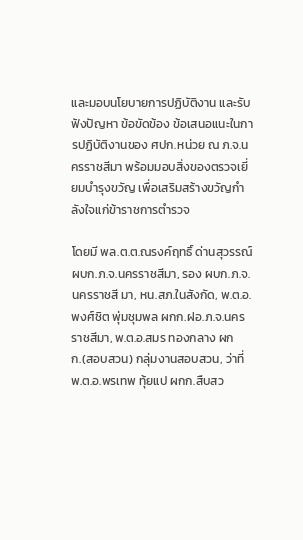และมอบนโยบายการปฏิบัติงาน และรับฟังปัญหา ข้อขัดข้อง ข้อเสนอแนะในการปฏิบัติงานของ ศปก.หน่วย ณ ภ.จ.นครราชสีมา พร้อมมอบสิ่งของตรวจเยี่ยมบำรุงขวัญ เพื่อเสริมสร้างขวัญกำลังใจแก่ข้าราชการตำรวจ

โดยมี พล.ต.ต.ณรงค์ฤทธิ์ ด่านสุวรรณ์ ผบก.ภ.จ.นครราชสีมา, รอง ผบก.ภ.จ. นครราชสี มา, หน.สภ.ในสังกัด, พ.ต.อ.พงศ์ชิต พุ่มชุมพล ผกก.ฝอ.ภ.จ.นครราชสีมา, พ.ต.อ.สมร ทองกลาง ผกก.(สอบสวน) กลุ่มงานสอบสวน, ว่าที่พ.ต.อ.พรเทพ ทุ้ยแป ผกก.สืบสว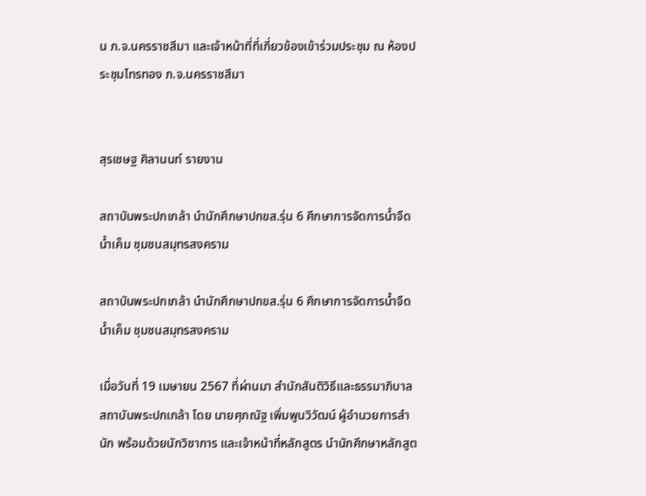น ภ.จ.นครราชสีมา และเจ้าหน้าที่ที่เกี่ยวข้องเข้าร่วมประชุม ณ ห้องประชุมไทรทอง ภ.จ.นครราชสีมา


สุรเชษฐ ศิลานนท์ รายงาน

สถาบันพระปกเกล้า นำนักศึกษาปกขส.รุ่น 6 ศึกษาการจัดการน้ำจืดน้ำเค็ม ชุมชนสมุทรสงคราม

สถาบันพระปกเกล้า นำนักศึกษาปกขส.รุ่น 6 ศึกษาการจัดการน้ำจืดน้ำเค็ม ชุมชนสมุทรสงคราม

เมื่อวันที่ 19 เมษายน 2567 ที่ผ่านมา สำนักสันติวิธีและธรรมาภิบาล สถาบันพระปกเกล้า โดย นายศุภณัฐ เพิ่มพูนวิวัฒน์ ผู้อำนวยการสำนัก พร้อมด้วยนักวิชาการ และเจ้าหน้าที่หลักสูตร นำนักศึกษาหลักสูต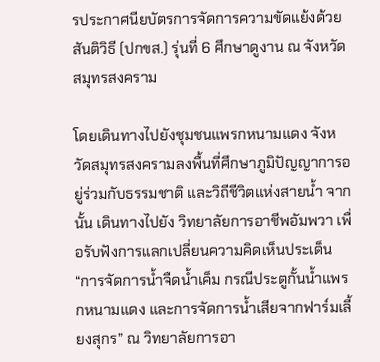รประกาศนียบัตรการจัดการความขัดแย้งด้วยสันติวิธี (ปกขส.) รุ่นที่ 6 ศึกษาดูงาน ณ จังหวัดสมุทรสงคราม

โดยเดินทางไปยังชุมชนแพรกหนามแดง จังหวัดสมุทรสงครามลงพื้นที่ศึกษาภูมิปัญญาการอยู่ร่วมกับธรรมชาติ และวิถีชีวิตแห่งสายน้ำ จากนั้น เดินทางไปยัง วิทยาลัยการอาชีพอัมพวา เพื่อรับฟังการแลกเปลี่ยนความคิดเห็นประเด็น “การจัดการน้ำจืดน้ำเค็ม กรณีประตูกั้นน้ำแพรกหนามแดง และการจัดการน้ำเสียจากฟาร์มเลี้ยงสุกร” ณ วิทยาลัยการอา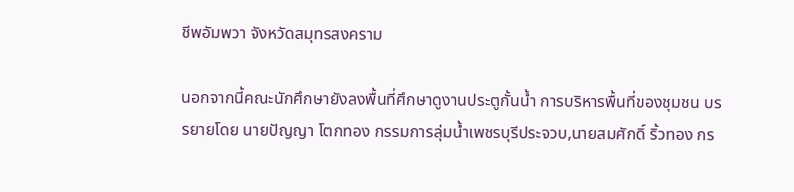ชีพอัมพวา จังหวัดสมุทรสงคราม

นอกจากนี้คณะนักศึกษายังลงพื้นที่ศึกษาดูงานประตูกั้นน้ำ การบริหารพื้นที่ของชุมชน บรรยายโดย นายปัญญา โตกทอง กรรมการลุ่มน้ำเพชรบุรีประจวบ,นายสมศักดิ์ ริ้วทอง กร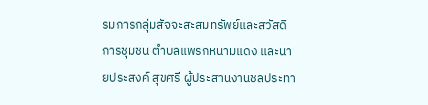รมการกลุ่มสัจจะสะสมทรัพย์และสวัสดิการชุมชน ตำบลแพรกหนามแดง และนายประสงค์ สุขศรี ผู้ประสานงานชลประทา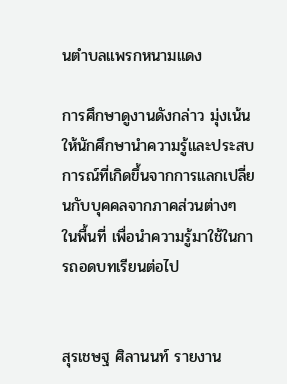นตำบลแพรกหนามแดง

การศึกษาดูงานดังกล่าว มุ่งเน้นให้นักศึกษานำความรู้และประสบการณ์ที่เกิดขึ้นจากการแลกเปลี่ยนกับบุคคลจากภาคส่วนต่างๆ ในพื้นที่ เพื่อนำความรู้มาใช้ในการถอดบทเรียนต่อไป


สุรเชษฐ ศิลานนท์ รายงาน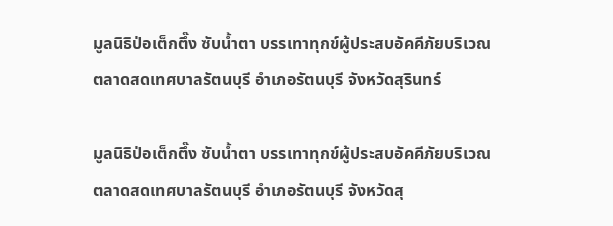มูลนิธิป่อเต็กตึ๊ง ซับน้ำตา บรรเทาทุกข์ผู้ประสบอัคคีภัยบริเวณตลาดสดเทศบาลรัตนบุรี อำเภอรัตนบุรี จังหวัดสุรินทร์

มูลนิธิป่อเต็กตึ๊ง ซับน้ำตา บรรเทาทุกข์ผู้ประสบอัคคีภัยบริเวณตลาดสดเทศบาลรัตนบุรี อำเภอรัตนบุรี จังหวัดสุ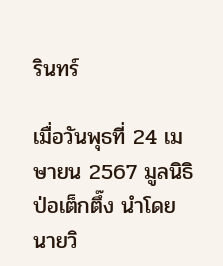รินทร์

เมื่อวันพุธที่ 24 เมษายน 2567 มูลนิธิป่อเต็กตึ๊ง นำโดย นายวิ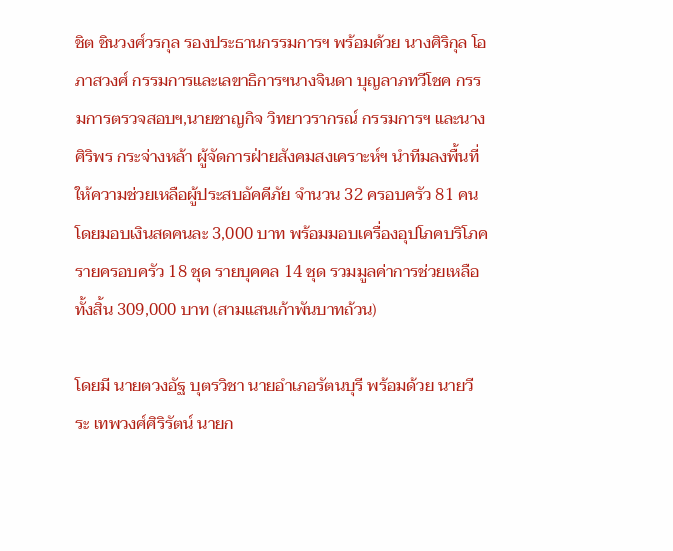ชิต ชินวงศ์วรกุล รองประธานกรรมการฯ พร้อมด้วย นางศิริกุล โอภาสวงศ์ กรรมการและเลขาธิการฯนางจินดา บุญลาภทวีโชค กรรมการตรวจสอบฯ,นายชาญกิจ วิทยาวรากรณ์ กรรมการฯ และนางศิริพร กระจ่างหล้า ผู้จัดการฝ่ายสังคมสงเคราะห์ฯ นำทีมลงพื้นที่ให้ความช่วยเหลือผู้ประสบอัคคีภัย จำนวน 32 ครอบครัว 81 คน โดยมอบเงินสดคนละ 3,000 บาท พร้อมมอบเครื่องอุปโภคบริโภครายครอบครัว 18 ชุด รายบุคคล 14 ชุด รวมมูลค่าการช่วยเหลือทั้งสิ้น 309,000 บาท (สามแสนเก้าพันบาทถ้วน)

โดยมี นายตวงอัฐ บุตรวิชา นายอำเภอรัตนบุรี พร้อมด้วย นายวีระ เทพวงศ์ศิริรัตน์ นายก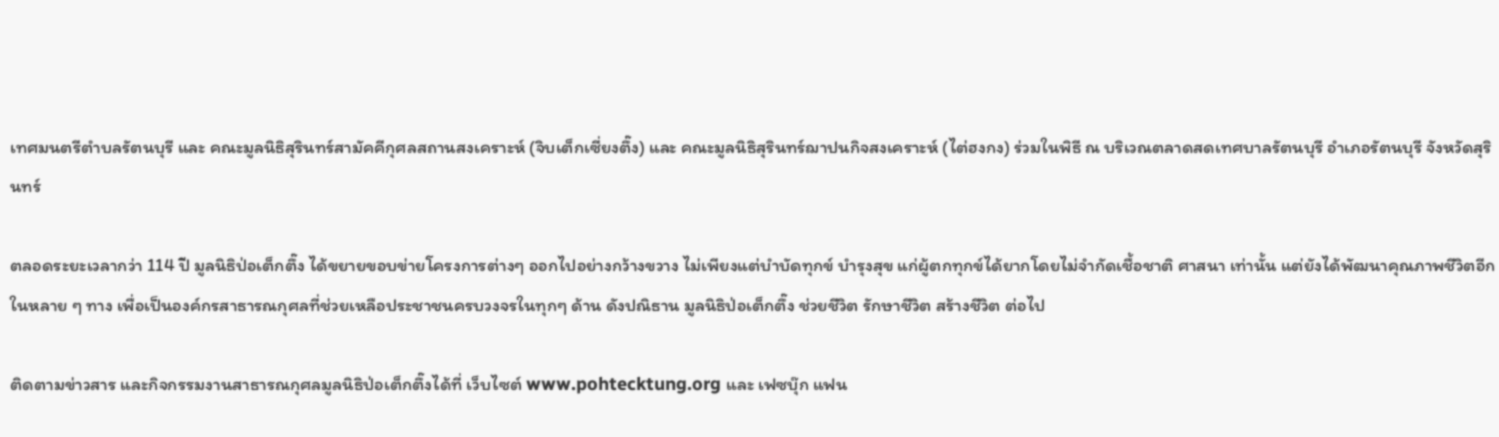เทศมนตรีตำบลรัตนบุรี และ คณะมูลนิธิสุรินทร์สามัคคีกุศลสถานสงเคราะห์ (จิบเต็กเซี่ยงตึ๊ง) และ คณะมูลนิธิสุรินทร์ฌาปนกิจสงเคราะห์ (ไต่ฮงกง) ร่วมในพิธี ณ บริเวณตลาดสดเทศบาลรัตนบุรี อำเภอรัตนบุรี จังหวัดสุรินทร์

ตลอดระยะเวลากว่า 114 ปี มูลนิธิป่อเต็กตึ๊ง ได้ขยายขอบข่ายโครงการต่างๆ ออกไปอย่างกว้างขวาง ไม่เพียงแต่บำบัดทุกข์ บำรุงสุข แก่ผู้ตกทุกข์ได้ยากโดยไม่จำกัดเชื้อชาติ ศาสนา เท่านั้น แต่ยังได้พัฒนาคุณภาพชีวิตอีกในหลาย ๆ ทาง เพื่อเป็นองค์กรสาธารณกุศลที่ช่วยเหลือประชาชนครบวงจรในทุกๆ ด้าน ดังปณิธาน มูลนิธิป่อเต็กตึ๊ง ช่วยชีวิต รักษาชีวิต สร้างชีวิต ต่อไป

ติดตามข่าวสาร และกิจกรรมงานสาธารณกุศลมูลนิธิป่อเต็กตึ๊งได้ที่ เว็บไซต์ www.pohtecktung.org และ เฟซบุ๊ก แฟน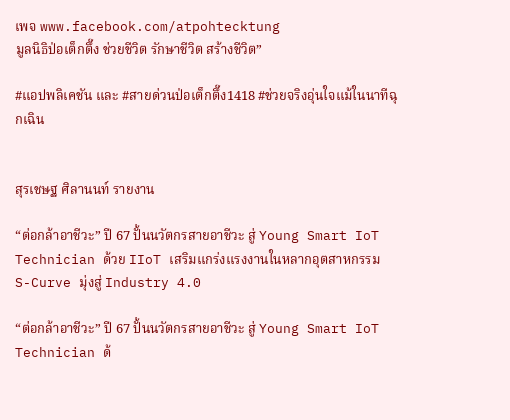เพจ www.facebook.com/atpohtecktung
มูลนิธิป่อเต็กตึ๊ง ช่วยชีวิต รักษาชีวิต สร้างชีวิต”

#แอปพลิเคชัน และ #สายด่วนป่อเต็กตึ๊ง1418 #ช่วยจริงอุ่นใจแม้ในนาทีฉุกเฉิน


สุรเชษฐ ศิลานนท์ รายงาน

“ต่อกล้าอาชีวะ” ปี 67 ปั้นนวัตกรสายอาชีวะ สู่ Young Smart IoT Technician ด้วย IIoT เสริมแกร่งแรงงานในหลากอุตสาหกรรม S-Curve มุ่งสู่ Industry 4.0

“ต่อกล้าอาชีวะ” ปี 67 ปั้นนวัตกรสายอาชีวะ สู่ Young Smart IoT Technician ด้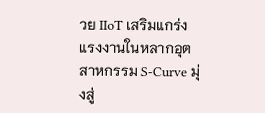วย IIoT เสริมแกร่งแรงงานในหลากอุตสาหกรรม S-Curve มุ่งสู่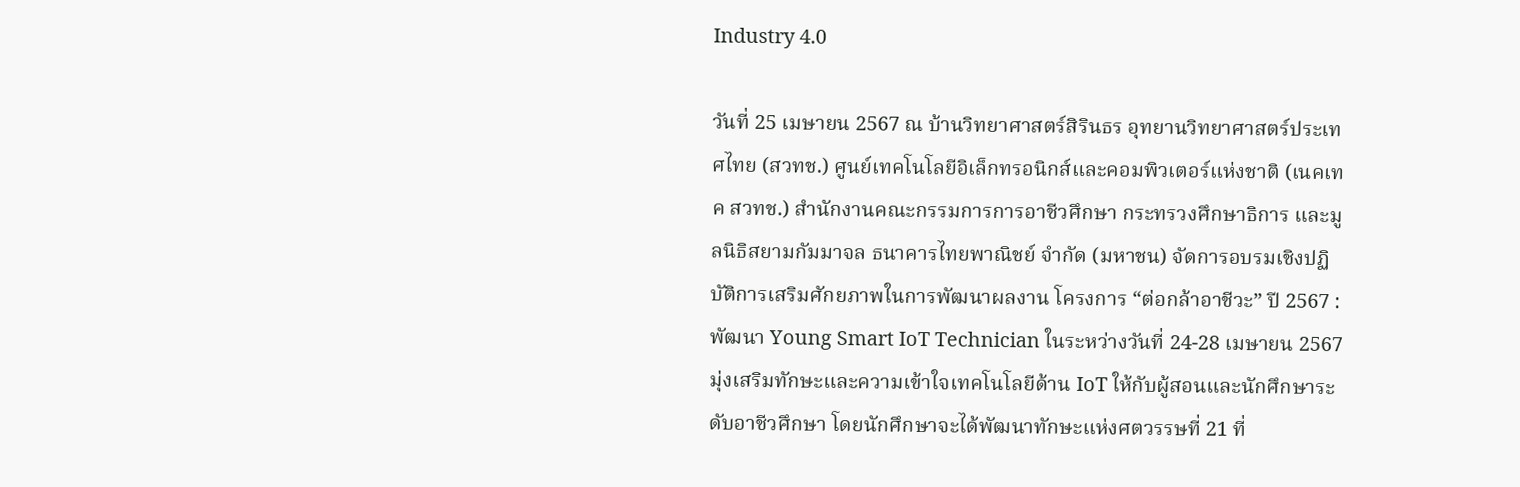Industry 4.0

วันที่ 25 เมษายน 2567 ณ บ้านวิทยาศาสตร์สิรินธร อุทยานวิทยาศาสตร์ประเทศไทย (สวทช.) ศูนย์เทคโนโลยีอิเล็กทรอนิกส์และคอมพิวเตอร์แห่งชาติ (เนคเทค สวทช.) สำนักงานคณะกรรมการการอาชีวศึกษา กระทรวงศึกษาธิการ และมูลนิธิสยามกัมมาจล ธนาคารไทยพาณิชย์ จำกัด (มหาชน) จัดการอบรมเชิงปฏิบัติการเสริมศักยภาพในการพัฒนาผลงาน โครงการ “ต่อกล้าอาชีวะ” ปี 2567 : พัฒนา Young Smart IoT Technician ในระหว่างวันที่ 24-28 เมษายน 2567 มุ่งเสริมทักษะและความเข้าใจเทคโนโลยีด้าน IoT ให้กับผู้สอนและนักศึกษาระดับอาชีวศึกษา โดยนักศึกษาจะได้พัฒนาทักษะแห่งศตวรรษที่ 21 ที่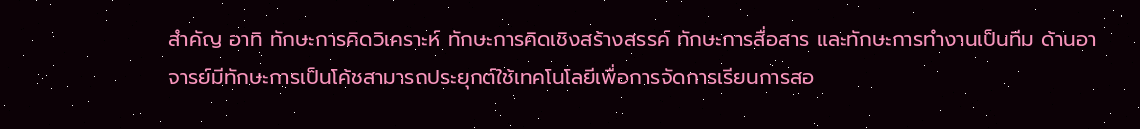สำคัญ อาทิ ทักษะการคิดวิเคราะห์ ทักษะการคิดเชิงสร้างสรรค์ ทักษะการสื่อสาร และทักษะการทำงานเป็นทีม ด้านอาจารย์มีทักษะการเป็นโค้ชสามารถประยุกต์ใช้เทคโนโลยีเพื่อการจัดการเรียนการสอ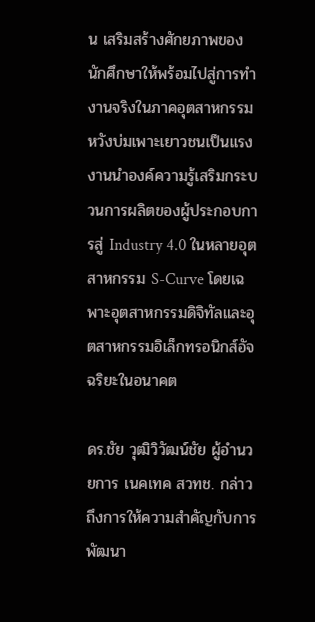น เสริมสร้างศักยภาพของนักศึกษาให้พร้อมไปสู่การทำงานจริงในภาคอุตสาหกรรม หวังบ่มเพาะเยาวชนเป็นแรงงานนำองค์ความรู้เสริมกระบวนการผลิตของผู้ประกอบการสู่ Industry 4.0 ในหลายอุตสาหกรรม S-Curve โดยเฉพาะอุตสาหกรรมดิจิทัลและอุตสาหกรรมอิเล็กทรอนิกส์อัจฉริยะในอนาคต

ดร.ชัย วุฒิวิวัฒน์ชัย ผู้อำนวยการ เนคเทค สวทช. กล่าวถึงการให้ความสำคัญกับการพัฒนา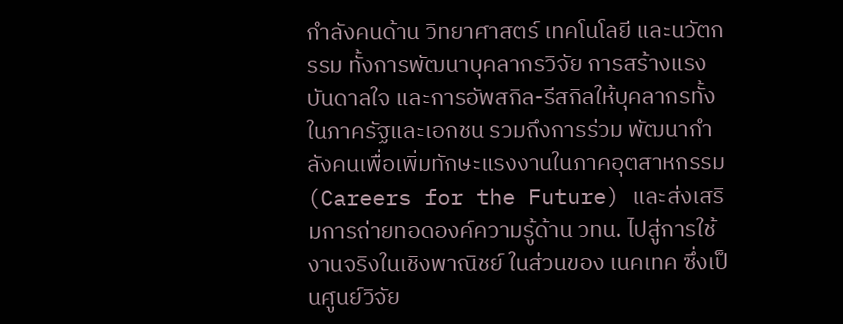กำลังคนด้าน วิทยาศาสตร์ เทคโนโลยี และนวัตกรรม ทั้งการพัฒนาบุคลากรวิจัย การสร้างแรงบันดาลใจ และการอัพสกิล-รีสกิลให้บุคลากรทั้งในภาครัฐและเอกชน รวมถึงการร่วม พัฒนากำลังคนเพื่อเพิ่มทักษะแรงงานในภาคอุตสาหกรรม (Careers for the Future) และส่งเสริมการถ่ายทอดองค์ความรู้ด้าน วทน. ไปสู่การใช้งานจริงในเชิงพาณิชย์ ในส่วนของ เนคเทค ซึ่งเป็นศูนย์วิจัย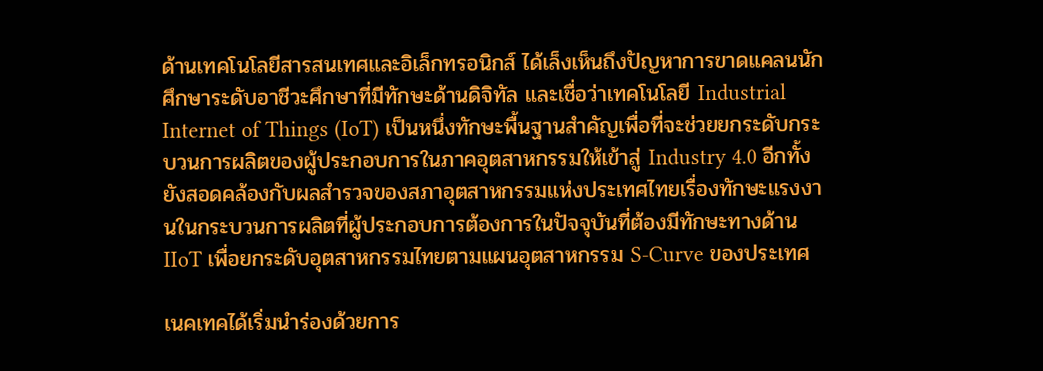ด้านเทคโนโลยีสารสนเทศและอิเล็กทรอนิกส์ ได้เล็งเห็นถึงปัญหาการขาดแคลนนักศึกษาระดับอาชีวะศึกษาที่มีทักษะด้านดิจิทัล และเชื่อว่าเทคโนโลยี Industrial Internet of Things (IoT) เป็นหนึ่งทักษะพื้นฐานสำคัญเพื่อที่จะช่วยยกระดับกระบวนการผลิตของผู้ประกอบการในภาคอุตสาหกรรมให้เข้าสู่ Industry 4.0 อีกทั้งยังสอดคล้องกับผลสำรวจของสภาอุตสาหกรรมแห่งประเทศไทยเรื่องทักษะแรงงานในกระบวนการผลิตที่ผู้ประกอบการต้องการในปัจจุบันที่ต้องมีทักษะทางด้าน IIoT เพื่อยกระดับอุตสาหกรรมไทยตามแผนอุตสาหกรรม S-Curve ของประเทศ

เนคเทคได้เริ่มนำร่องด้วยการ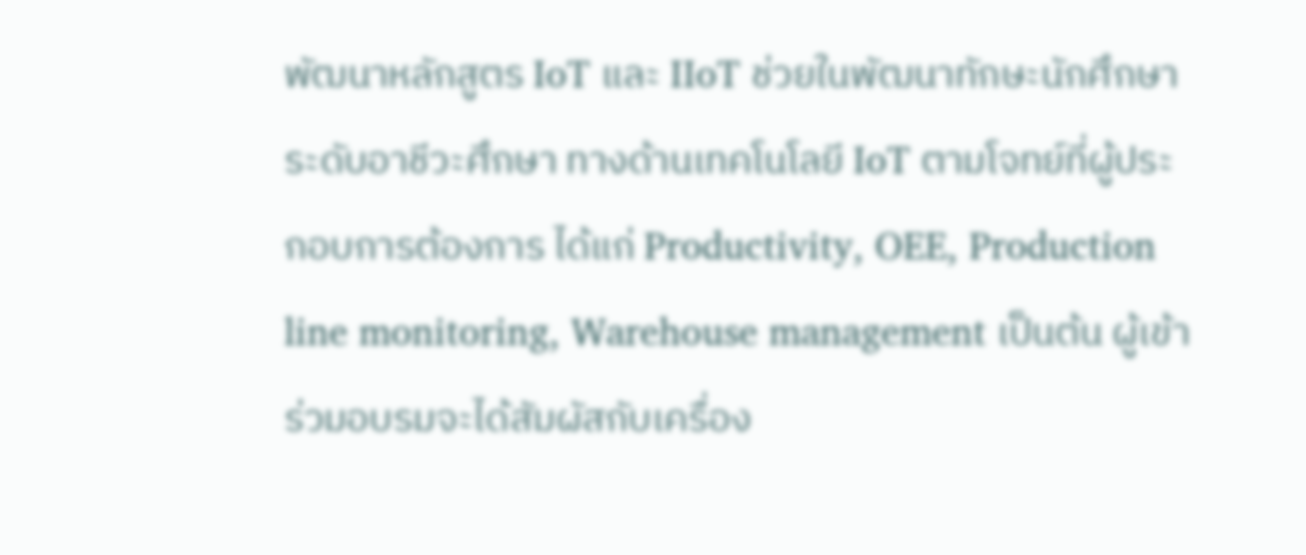พัฒนาหลักสูตร IoT และ IIoT ช่วยในพัฒนาทักษะนักศึกษาระดับอาชีวะศึกษา ทางด้านเทคโนโลยี IoT ตามโจทย์ที่ผู้ประกอบการต้องการ ได้แก่ Productivity, OEE, Production line monitoring, Warehouse management เป็นต้น ผู้เข้าร่วมอบรมจะได้สัมผัสกับเครื่อง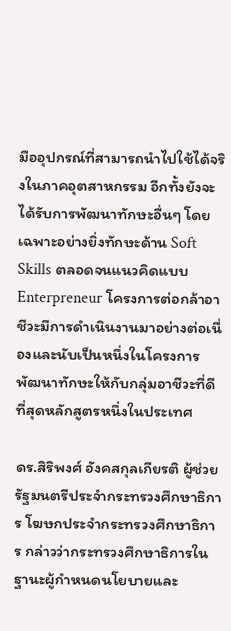มืออุปกรณ์ที่สามารถนำไปใช้ได้จริงในภาคอุตสาหกรรม อีกทั้งยังจะได้รับการพัฒนาทักษะอื่นๆ โดยเฉพาะอย่างยิ่งทักษะด้าน Soft Skills ตลอดจนแนวคิดแบบ Enterpreneur โครงการต่อกล้าอาชีวะมีการดำเนินงานมาอย่างต่อเนื่องและนับเป็นหนึ่งในโครงการพัฒนาทักษะให้กับกลุ่มอาชีวะที่ดีที่สุดหลักสูตรหนึ่งในประเทศ

ดร.สิริพงศ์ อังคสกุลเกียรติ ผู้ช่วยรัฐมนตรีประจำกระทรวงศึกษาธิการ โฆษกประจำกระทรวงศึกษาธิการ กล่าวว่ากระทรวงศึกษาธิการในฐานะผู้กำหนดนโยบายและ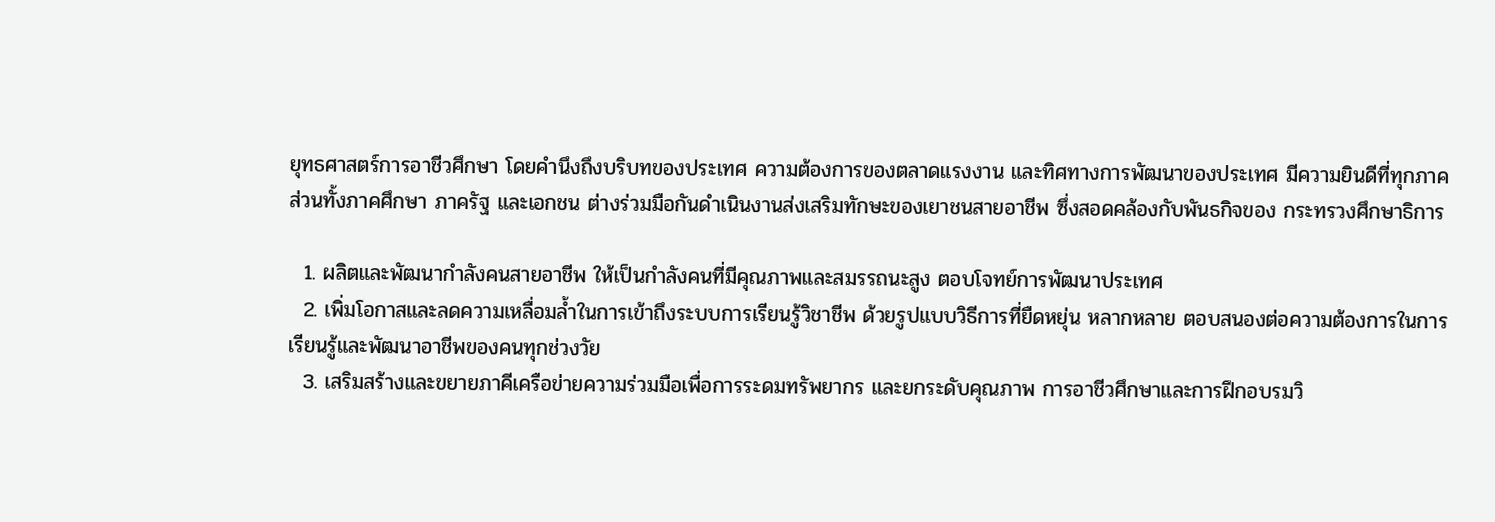ยุทธศาสตร์การอาชีวศึกษา โดยคำนึงถึงบริบทของประเทศ ความต้องการของตลาดแรงงาน และทิศทางการพัฒนาของประเทศ มีความยินดีที่ทุกภาคส่วนทั้งภาคศึกษา ภาครัฐ และเอกชน ต่างร่วมมือกันดำเนินงานส่งเสริมทักษะของเยาชนสายอาชีพ ซึ่งสอดคล้องกับพันธกิจของ กระทรวงศึกษาธิการ

  1. ผลิตและพัฒนากำลังคนสายอาชีพ ให้เป็นกำลังคนที่มีคุณภาพและสมรรถนะสูง ตอบโจทย์การพัฒนาประเทศ
  2. เพิ่มโอกาสและลดความเหลื่อมล้ำในการเข้าถึงระบบการเรียนรู้วิชาชีพ ด้วยรูปแบบวิธีการที่ยืดหยุ่น หลากหลาย ตอบสนองต่อความต้องการในการเรียนรู้และพัฒนาอาชีพของคนทุกช่วงวัย
  3. เสริมสร้างและขยายภาคีเครือข่ายความร่วมมือเพื่อการระดมทรัพยากร และยกระดับคุณภาพ การอาชีวศึกษาและการฝึกอบรมวิ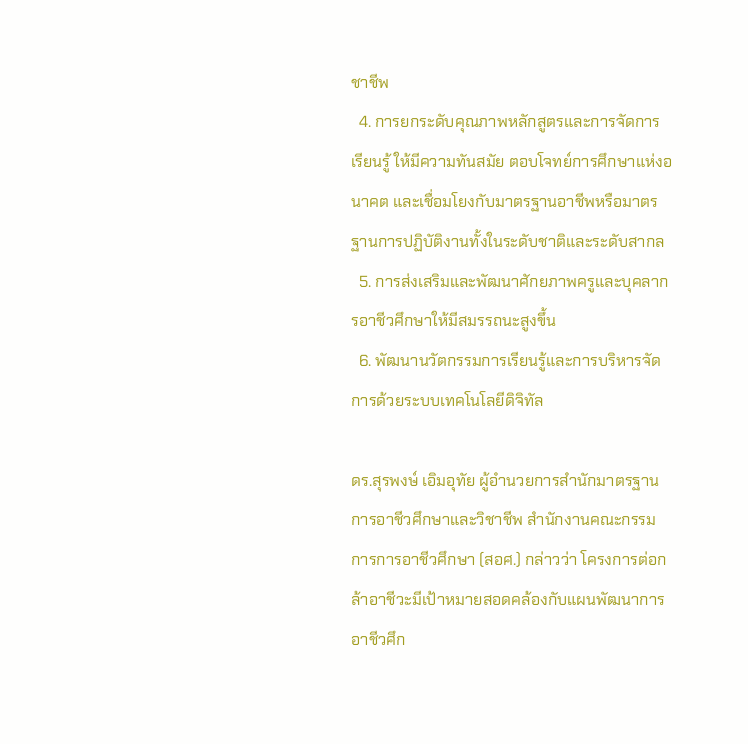ชาชีพ
  4. การยกระดับคุณภาพหลักสูตรและการจัดการเรียนรู้ ให้มีความทันสมัย ตอบโจทย์การศึกษาแห่งอนาคต และเชื่อมโยงกับมาตรฐานอาชีพหรือมาตรฐานการปฏิบัติงานทั้งในระดับชาติและระดับสากล
  5. การส่งเสริมและพัฒนาศักยภาพครูและบุคลากรอาชีวศึกษาให้มีสมรรถนะสูงขึ้น
  6. พัฒนานวัตกรรมการเรียนรู้และการบริหารจัดการด้วยระบบเทคโนโลยีดิจิทัล

ดร.สุรพงษ์ เอิมอุทัย ผู้อำนวยการสำนักมาตรฐานการอาชีวศึกษาและวิชาชีพ สำนักงานคณะกรรมการการอาชีวศึกษา (สอศ.) กล่าวว่า โครงการต่อกล้าอาชีวะมีเป้าหมายสอดคล้องกับแผนพัฒนาการอาชีวศึก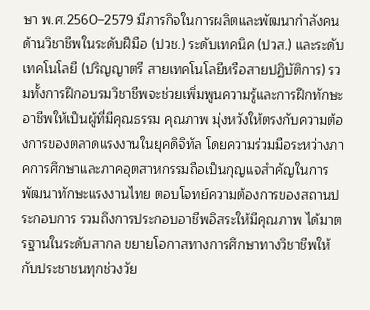ษา พ.ศ.2560–2579 มีภารกิจในการผลิตและพัฒนากำลังคนด้านวิชาชีพในระดับฝีมือ (ปวช.) ระดับเทคนิค (ปวส.) และระดับเทคโนโลยี (ปริญญาตรี สายเทคโนโลยีหรือสายปฏิบัติการ) รวมทั้งการฝึกอบรมวิชาชีพจะช่วยเพิ่มพูนความรู้และการฝึกทักษะอาชีพให้เป็นผู้ที่มีคุณธรรม คุณภาพ มุ่งหวังให้ตรงกับความต้องการของตลาดแรงงานในยุคดิจิทัล โดยความร่วมมือระหว่างภาคการศึกษาและภาคอุตสาหกรรมถือเป็นกุญแจสำคัญในการพัฒนาทักษะแรงงานไทย ตอบโจทย์ความต้องการของสถานประกอบการ รวมถึงการประกอบอาชีพอิสระให้มีคุณภาพ ได้มาตรฐานในระดับสากล ขยายโอกาสทางการศึกษาทางวิชาชีพให้กับประชาชนทุกช่วงวัย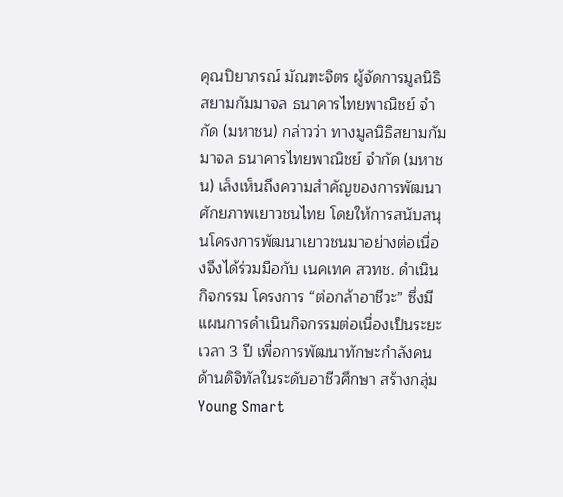คุณปิยาภรณ์ มัณฑะจิตร ผู้จัดการมูลนิธิสยามกัมมาจล ธนาคารไทยพาณิชย์ จำกัด (มหาชน) กล่าวว่า ทางมูลนิธิสยามกัมมาจล ธนาคารไทยพาณิชย์ จำกัด (มหาชน) เล็งเห็นถึงความสำคัญของการพัฒนาศักยภาพเยาวชนไทย โดยให้การสนับสนุนโครงการพัฒนาเยาวชนมาอย่างต่อเนื่องจึงได้ร่วมมือกับ เนคเทค สวทช. ดำเนินกิจกรรม โครงการ “ต่อกล้าอาชีวะ” ซึ่งมีแผนการดำเนินกิจกรรมต่อเนื่องเป็นระยะเวลา 3 ปี เพื่อการพัฒนาทักษะกำลังคนด้านดิจิทัลในระดับอาชีวศึกษา สร้างกลุ่ม Young Smart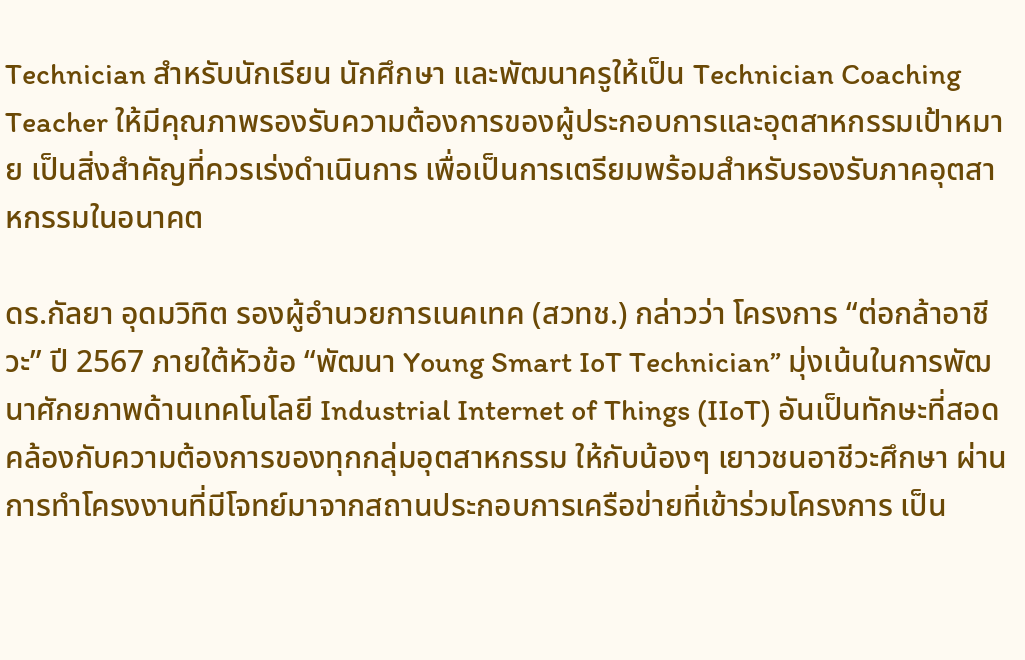Technician สำหรับนักเรียน นักศึกษา และพัฒนาครูให้เป็น Technician Coaching Teacher ให้มีคุณภาพรองรับความต้องการของผู้ประกอบการและอุตสาหกรรมเป้าหมาย เป็นสิ่งสำคัญที่ควรเร่งดำเนินการ เพื่อเป็นการเตรียมพร้อมสำหรับรองรับภาคอุตสาหกรรมในอนาคต

ดร.กัลยา อุดมวิทิต รองผู้อำนวยการเนคเทค (สวทช.) กล่าวว่า โครงการ “ต่อกล้าอาชีวะ” ปี 2567 ภายใต้หัวข้อ “พัฒนา Young Smart IoT Technician” มุ่งเน้นในการพัฒนาศักยภาพด้านเทคโนโลยี Industrial Internet of Things (IIoT) อันเป็นทักษะที่สอดคล้องกับความต้องการของทุกกลุ่มอุตสาหกรรม ให้กับน้องๆ เยาวชนอาชีวะศึกษา ผ่านการทำโครงงานที่มีโจทย์มาจากสถานประกอบการเครือข่ายที่เข้าร่วมโครงการ เป็น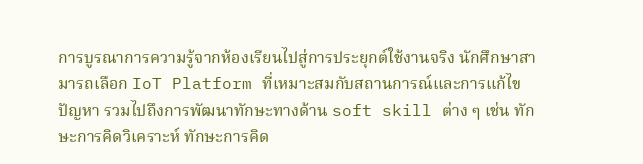การบูรณาการความรู้จากห้องเรียนไปสู่การประยุกต์ใช้งานจริง นักศึกษาสามารถเลือก IoT Platform ที่เหมาะสมกับสถานการณ์และการแก้ไขปัญหา รวมไปถึงการพัฒนาทักษะทางด้าน soft skill ต่าง ๆ เช่น ทักษะการคิดวิเคราะห์ ทักษะการคิด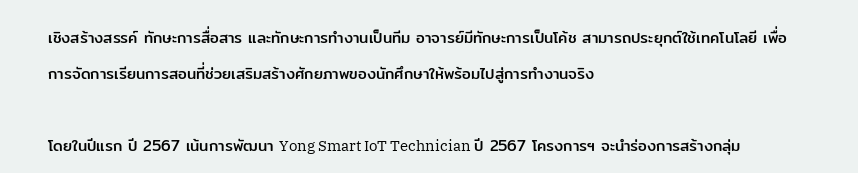เชิงสร้างสรรค์ ทักษะการสื่อสาร และทักษะการทำงานเป็นทีม อาจารย์มีทักษะการเป็นโค้ช สามารถประยุกต์ใช้เทคโนโลยี เพื่อการจัดการเรียนการสอนที่ช่วยเสริมสร้างศักยภาพของนักศึกษาให้พร้อมไปสู่การทำงานจริง

โดยในปีแรก ปี 2567 เน้นการพัฒนา Yong Smart IoT Technician ปี 2567 โครงการฯ จะนำร่องการสร้างกลุ่ม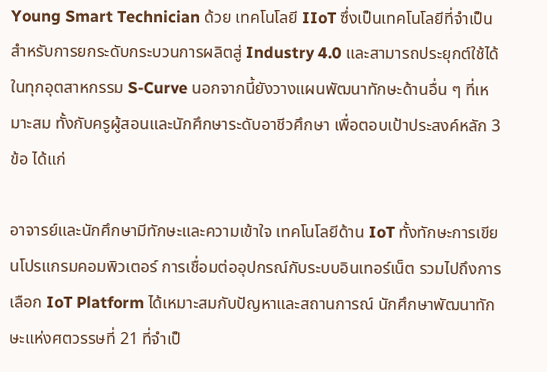Young Smart Technician ด้วย เทคโนโลยี IIoT ซึ่งเป็นเทคโนโลยีที่จำเป็นสำหรับการยกระดับกระบวนการผลิตสู่ Industry 4.0 และสามารถประยุกต์ใช้ได้ในทุกอุตสาหกรรม S-Curve นอกจากนี้ยังวางแผนพัฒนาทักษะด้านอื่น ๆ ที่เหมาะสม ทั้งกับครูผู้สอนและนักศึกษาระดับอาชีวศึกษา เพื่อตอบเป้าประสงค์หลัก 3 ข้อ ได้แก่

อาจารย์และนักศึกษามีทักษะและความเข้าใจ เทคโนโลยีด้าน IoT ทั้งทักษะการเขียนโปรแกรมคอมพิวเตอร์ การเชื่อมต่ออุปกรณ์กับระบบอินเทอร์เน็ต รวมไปถึงการเลือก IoT Platform ได้เหมาะสมกับปัญหาและสถานการณ์ นักศึกษาพัฒนาทักษะแห่งศตวรรษที่ 21 ที่จำเป็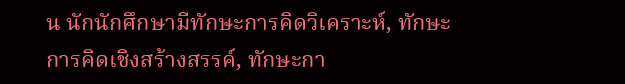น นักนักศึกษามีทักษะการคิดวิเคราะห์, ทักษะการคิดเชิงสร้างสรรค์, ทักษะกา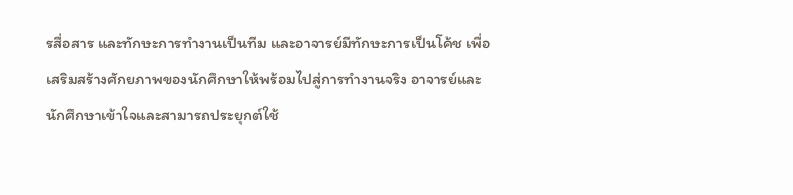รสื่อสาร และทักษะการทำงานเป็นทีม และอาจารย์มีทักษะการเป็นโค้ช เพื่อเสริมสร้างศักยภาพของนักศึกษาให้พร้อมไปสู่การทำงานจริง อาจารย์และนักศึกษาเข้าใจและสามารถประยุกต์ใช้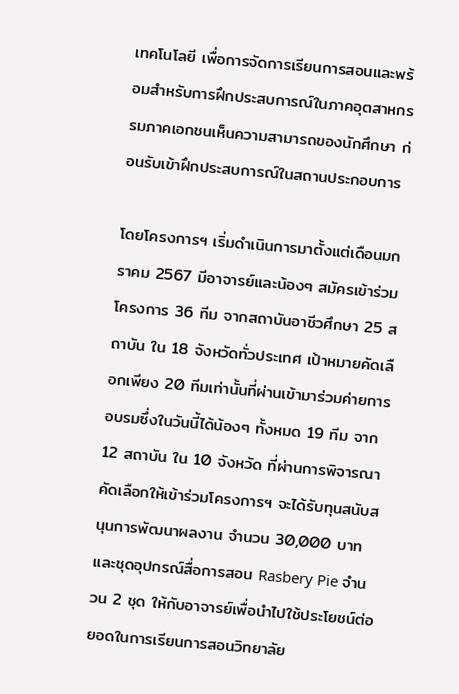เทคโนโลยี เพื่อการจัดการเรียนการสอนและพร้อมสำหรับการฝึกประสบการณ์ในภาคอุตสาหกรรมภาคเอกชนเห็นความสามารถของนักศึกษา ก่อนรับเข้าฝึกประสบการณ์ในสถานประกอบการ

โดยโครงการฯ เริ่มดำเนินการมาตั้งแต่เดือนมกราคม 2567 มีอาจารย์และน้องๆ สมัครเข้าร่วมโครงการ 36 ทีม จากสถาบันอาชีวศึกษา 25 สถาบัน ใน 18 จังหวัดทั่วประเทศ เป้าหมายคัดเลือกเพียง 20 ทีมเท่านั้นที่ผ่านเข้ามาร่วมค่ายการอบรมซึ่งในวันนี้ได้น้องๆ ทั้งหมด 19 ทีม จาก 12 สถาบัน ใน 10 จังหวัด ที่ผ่านการพิจารณาคัดเลือกให้เข้าร่วมโครงการฯ จะได้รับทุนสนับสนุนการพัฒนาผลงาน จำนวน 30,000 บาท และชุดอุปกรณ์สื่อการสอน Rasbery Pie จำนวน 2 ชุด ให้กับอาจารย์เพื่อนำไปใช้ประโยชน์ต่อยอดในการเรียนการสอนวิทยาลัย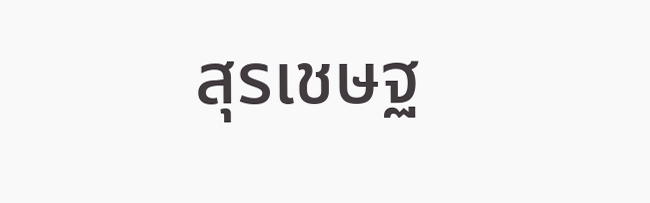สุรเชษฐ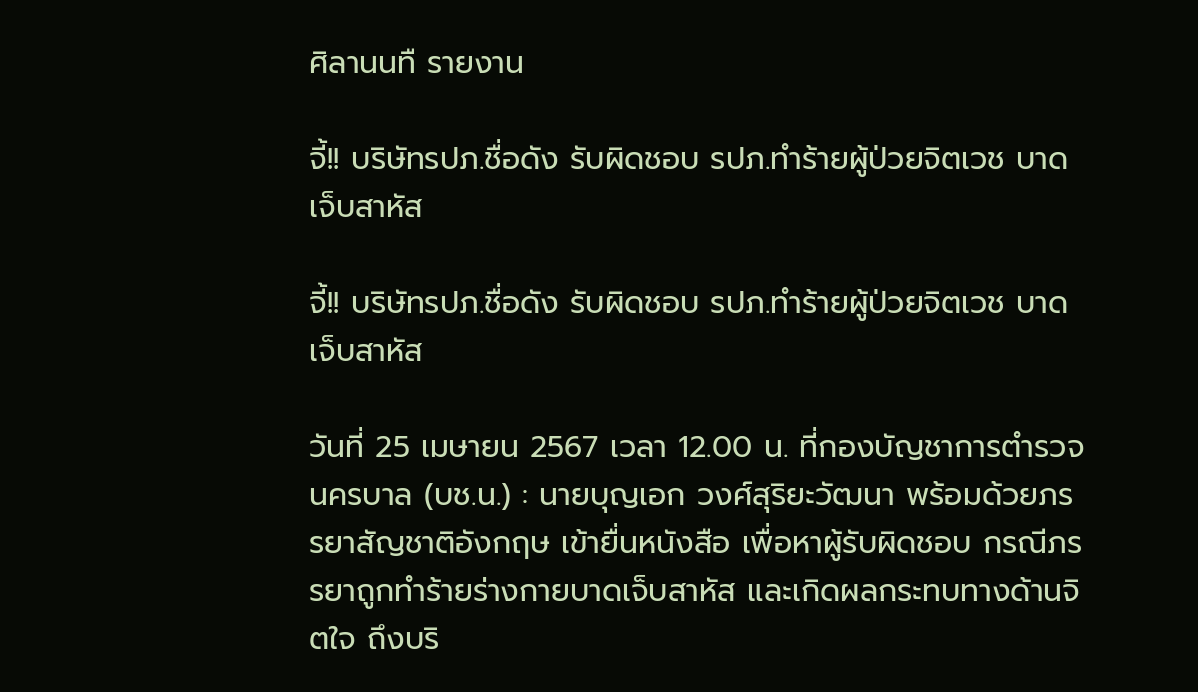ศิลานนทื รายงาน

จี้!! บริษัทรปภ.ชื่อดัง รับผิดชอบ รปภ.ทำร้ายผู้ป่วยจิตเวช บาดเจ็บสาหัส

จี้!! บริษัทรปภ.ชื่อดัง รับผิดชอบ รปภ.ทำร้ายผู้ป่วยจิตเวช บาดเจ็บสาหัส

วันที่ 25 เมษายน 2567 เวลา 12.00 น. ที่กองบัญชาการตำรวจนครบาล (บช.น.) : นายบุญเอก วงศ์สุริยะวัฒนา พร้อมด้วยภรรยาสัญชาติอังกฤษ เข้ายื่นหนังสือ เพื่อหาผู้รับผิดชอบ กรณีภรรยาถูกทำร้ายร่างกายบาดเจ็บสาหัส และเกิดผลกระทบทางด้านจิตใจ ถึงบริ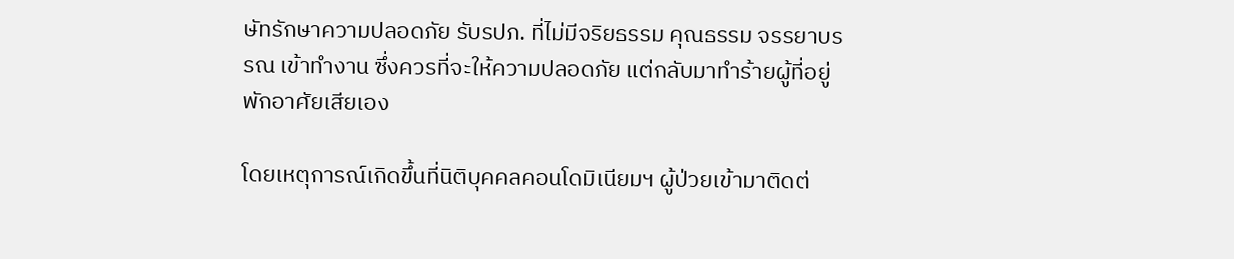ษัทรักษาความปลอดภัย รับรปภ. ที่ไม่มีจริยธรรม คุณธรรม จรรยาบรรณ เข้าทำงาน ซึ่งควรที่จะให้ความปลอดภัย แต่กลับมาทำร้ายผู้ที่อยู่พักอาศัยเสียเอง

โดยเหตุการณ์เกิดขึ้นที่นิติบุคคลคอนโดมิเนียมฯ ผู้ป่วยเข้ามาติดต่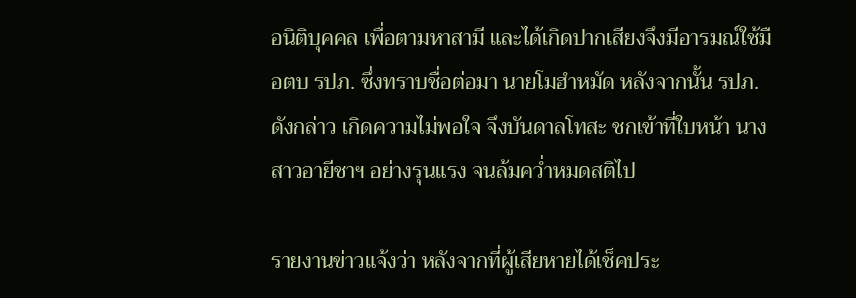อนิติบุคคล เพื่อตามหาสามี และได้เกิดปากเสียงจึงมีอารมณ์ใช้มือตบ รปภ. ซึ่งทราบชื่อต่อมา นายโมฮำหมัด หลังจากนั้น รปภ.ดังกล่าว เกิดความไม่พอใจ จึงบันดาลโทสะ ชกเข้าที่ใบหน้า นางสาวอายีชาฯ อย่างรุนแรง จนล้มคว่ำหมดสติไป

รายงานข่าวแจ้งว่า หลังจากที่ผู้เสียหายได้เช็คประ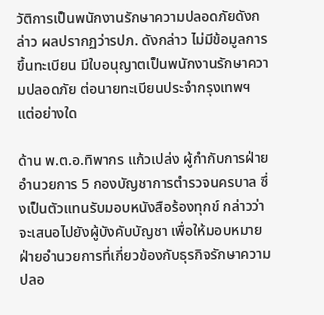วัติการเป็นพนักงานรักษาความปลอดภัยดังกล่าว ผลปรากฏว่ารปภ. ดังกล่าว ไม่มีข้อมูลการขึ้นทะเบียน มีใบอนุญาตเป็นพนักงานรักษาความปลอดภัย ต่อนายทะเบียนประจำกรุงเทพฯ แต่อย่างใด

ด้าน พ.ต.อ.ทิพากร แก้วเปล่ง ผู้กำกับการฝ่ายอำนวยการ 5 กองบัญชาการตำรวจนครบาล ซึ่งเป็นตัวแทนรับมอบหนังสือร้องทุกข์ กล่าวว่า จะเสนอไปยังผู้บังคับบัญชา เพื่อให้มอบหมายฝ่ายอำนวยการที่เกี่ยวข้องกับธุรกิจรักษาความปลอ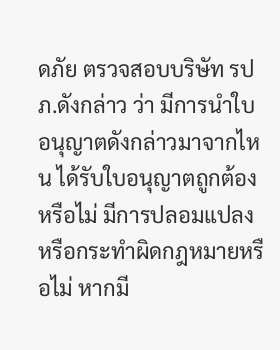ดภัย ตรวจสอบบริษัท รปภ.ดังกล่าว ว่า มีการนำใบอนุญาตดังกล่าวมาจากไหน ได้รับใบอนุญาตถูกต้องหรือไม่ มีการปลอมแปลงหรือกระทำผิดกฎหมายหรือไม่ หากมี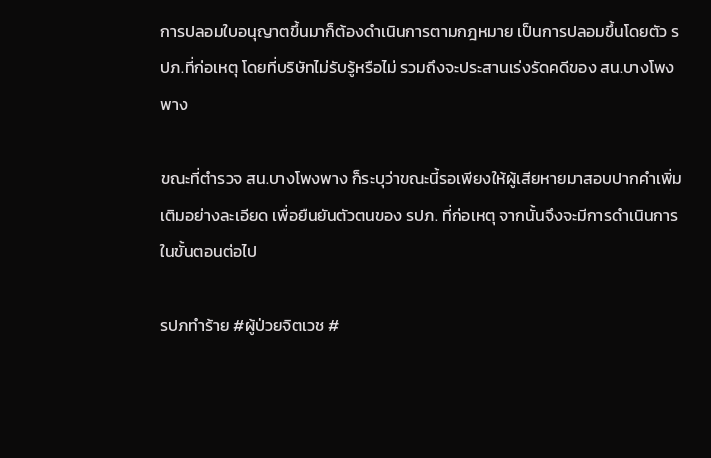การปลอมใบอนุญาตขึ้นมาก็ต้องดำเนินการตามกฎหมาย เป็นการปลอมขึ้นโดยตัว รปภ.ที่ก่อเหตุ โดยที่บริษัทไม่รับรู้หรือไม่ รวมถึงจะประสานเร่งรัดคดีของ สน.บางโพงพาง

ขณะที่ตำรวจ สน.บางโพงพาง ก็ระบุว่าขณะนี้รอเพียงให้ผู้เสียหายมาสอบปากคำเพิ่มเติมอย่างละเอียด เพื่อยืนยันตัวตนของ รปภ. ที่ก่อเหตุ จากนั้นจึงจะมีการดำเนินการในขั้นตอนต่อไป

รปภทำร้าย #ผู้ป่วยจิตเวช #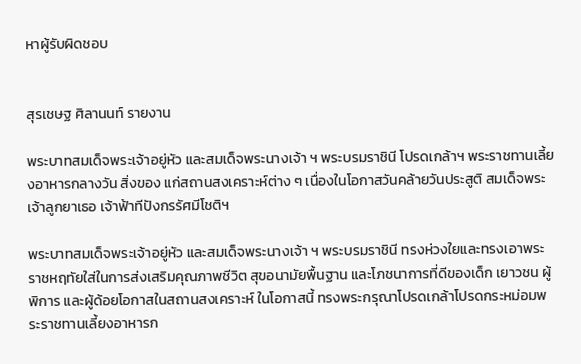หาผู้รับผิดชอบ


สุรเชษฐ ศิลานนท์ รายงาน

พระบาทสมเด็จพระเจ้าอยู่หัว และสมเด็จพระนางเจ้า ฯ พระบรมราชินี โปรดเกล้าฯ พระราชทานเลี้ยงอาหารกลางวัน สิ่งของ แก่สถานสงเคราะห์ต่าง ๆ เนื่องในโอกาสวันคล้ายวันประสูติ สมเด็จพระเจ้าลูกยาเธอ เจ้าฟ้าทีปังกรรัศมีโชติฯ

พระบาทสมเด็จพระเจ้าอยู่หัว และสมเด็จพระนางเจ้า ฯ พระบรมราชินี ทรงห่วงใยและทรงเอาพระราชหฤทัยใส่ในการส่งเสริมคุณภาพชีวิต สุขอนามัยพื้นฐาน และโภชนาการที่ดีของเด็ก เยาวชน ผู้พิการ และผู้ด้อยโอกาสในสถานสงเคราะห์ ในโอกาสนี้ ทรงพระกรุณาโปรดเกล้าโปรดกระหม่อมพระราชทานเลี้ยงอาหารก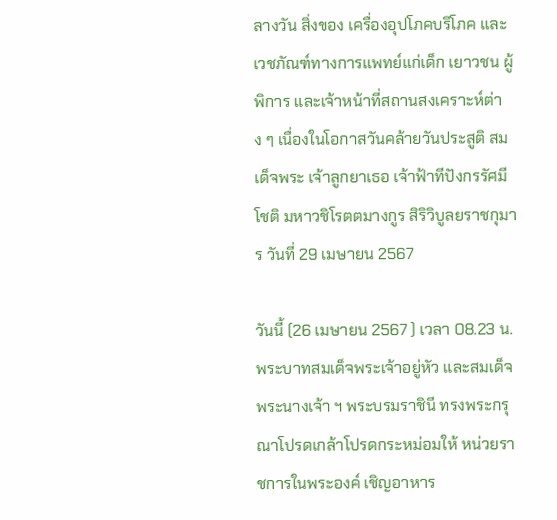ลางวัน สิ่งของ เครื่องอุปโภคบริโภค และเวชภัณฑ์ทางการแพทย์แก่เด็ก เยาวชน ผู้พิการ และเจ้าหน้าที่สถานสงเคราะห์ต่าง ๆ เนื่องในโอกาสวันคล้ายวันประสูติ สมเด็จพระ เจ้าลูกยาเธอ เจ้าฟ้าทีปังกรรัศมีโชติ มหาวชิโรตตมางกูร สิริวิบูลยราชกุมาร วันที่ 29 เมษายน 2567

วันนี้ (26 เมษายน 2567 ) เวลา 08.23 น. พระบาทสมเด็จพระเจ้าอยู่หัว และสมเด็จพระนางเจ้า ฯ พระบรมราชินี ทรงพระกรุณาโปรดเกล้าโปรดกระหม่อมให้ หน่วยราชการในพระองค์ เชิญอาหาร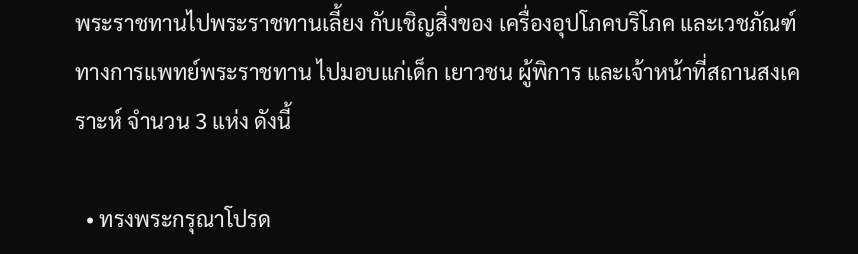พระราชทานไปพระราชทานเลี้ยง กับเชิญสิ่งของ เครื่องอุปโภคบริโภค และเวชภัณฑ์ทางการแพทย์พระราชทาน ไปมอบแก่เด็ก เยาวชน ผู้พิการ และเจ้าหน้าที่สถานสงเคราะห์ จำนวน 3 แห่ง ดังนี้

  • ทรงพระกรุณาโปรด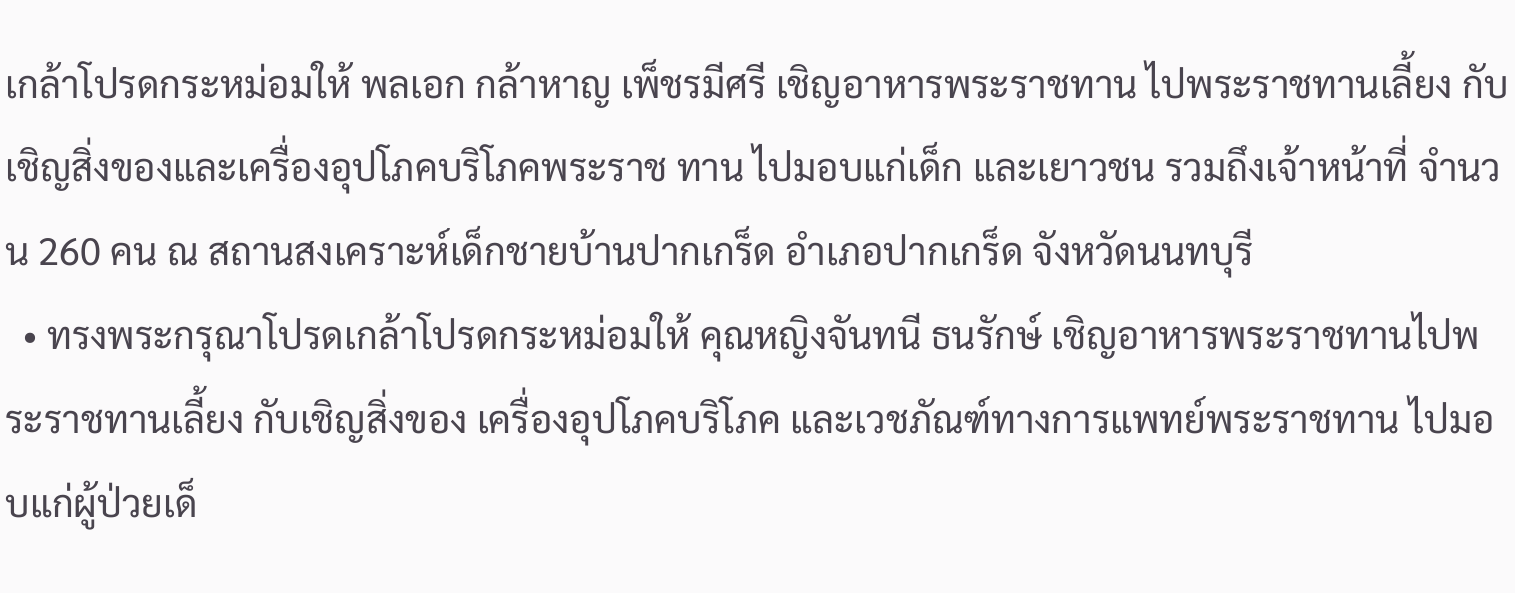เกล้าโปรดกระหม่อมให้ พลเอก กล้าหาญ เพ็ชรมีศรี เชิญอาหารพระราชทาน ไปพระราชทานเลี้ยง กับเชิญสิ่งของและเครื่องอุปโภคบริโภคพระราช ทาน ไปมอบแก่เด็ก และเยาวชน รวมถึงเจ้าหน้าที่ จำนวน 260 คน ณ สถานสงเคราะห์เด็กชายบ้านปากเกร็ด อำเภอปากเกร็ด จังหวัดนนทบุรี
  • ทรงพระกรุณาโปรดเกล้าโปรดกระหม่อมให้ คุณหญิงจันทนี ธนรักษ์ เชิญอาหารพระราชทานไปพระราชทานเลี้ยง กับเชิญสิ่งของ เครื่องอุปโภคบริโภค และเวชภัณฑ์ทางการแพทย์พระราชทาน ไปมอบแก่ผู้ป่วยเด็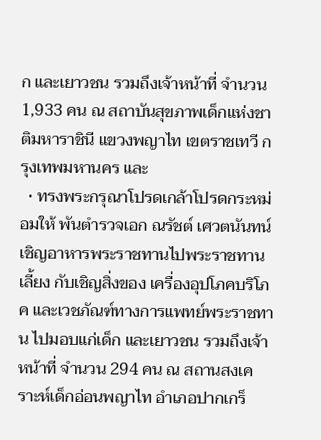ก และเยาวชน รวมถึงเจ้าหน้าที่ จำนวน 1,933 คน ณ สถาบันสุขภาพเด็กแห่งชาติมหาราชินี แขวงพญาไท เขตราชเทวี กรุงเทพมหานคร และ
  • ทรงพระกรุณาโปรดเกล้าโปรดกระหม่อมให้ พันตำรวจเอก ณรัชต์ เศวตนันทน์ เชิญอาหารพระราชทานไปพระราชทานเลี้ยง กับเชิญสิ่งของ เครื่องอุปโภคบริโภค และเวชภัณฑ์ทางการแพทย์พระราชทาน ไปมอบแก่เด็ก และเยาวชน รวมถึงเจ้าหน้าที่ จำนวน 294 คน ณ สถานสงเคราะห์เด็กอ่อนพญาไท อำเภอปากเกร็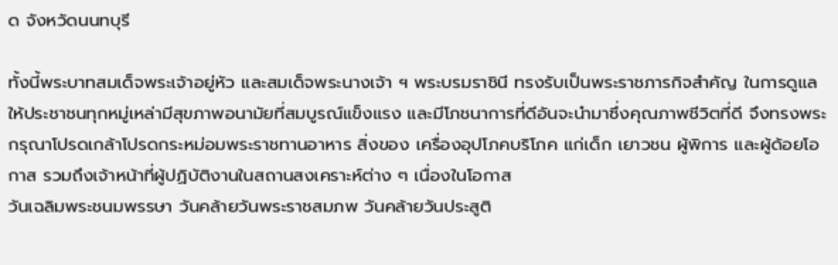ด จังหวัดนนทบุรี

ทั้งนี้พระบาทสมเด็จพระเจ้าอยู่หัว และสมเด็จพระนางเจ้า ฯ พระบรมราชินี ทรงรับเป็นพระราชภารกิจสำคัญ ในการดูแลให้ประชาชนทุกหมู่เหล่ามีสุขภาพอนามัยที่สมบูรณ์แข็งแรง และมีโภชนาการที่ดีอันจะนำมาซึ่งคุณภาพชีวิตที่ดี จึงทรงพระกรุณาโปรดเกล้าโปรดกระหม่อมพระราชทานอาหาร สิ่งของ เครื่องอุปโภคบริโภค แก่เด็ก เยาวชน ผู้พิการ และผู้ด้อยโอกาส รวมถึงเจ้าหน้าที่ผู้ปฏิบัติงานในสถานสงเคราะห์ต่าง ๆ เนื่องในโอกาส
วันเฉลิมพระชนมพรรษา วันคล้ายวันพระราชสมภพ วันคล้ายวันประสูติ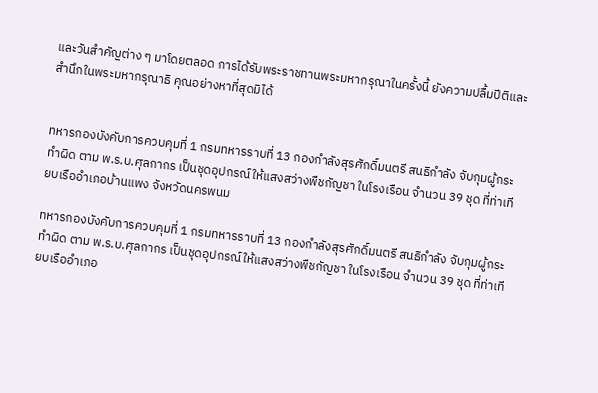และวันสำคัญต่าง ๆ มาโดยตลอด การได้รับพระราชทานพระมหากรุณาในครั้งนี้ ยังความปลื้มปีติและสำนึกในพระมหากรุณาธิ คุณอย่างหาที่สุดมิได้


ทหารกองบังคับการควบคุมที่ 1 กรมทหารราบที่ 13 กองกำลังสุรศักดิ์มนตรี สนธิกำลัง จับกุมผู้กระทำผิด ตาม พ.ร.บ.ศุลกากร เป็นชุดอุปกรณ์ให้แสงสว่างพืชกัญชา ในโรงเรือน จำนวน 39 ชุด ที่ท่าเทียบเรืออำเภอบ้านแพง จังหวัดนครพนม

ทหารกองบังคับการควบคุมที่ 1 กรมทหารราบที่ 13 กองกำลังสุรศักดิ์มนตรี สนธิกำลัง จับกุมผู้กระทำผิด ตาม พ.ร.บ.ศุลกากร เป็นชุดอุปกรณ์ให้แสงสว่างพืชกัญชา ในโรงเรือน จำนวน 39 ชุด ที่ท่าเทียบเรืออำเภอ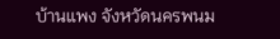บ้านแพง จังหวัดนครพนม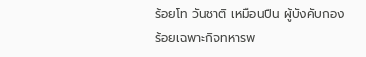ร้อยโท วันชาติ เหมือนปืน ผู้บังคับกองร้อยเฉพาะกิจทหารพ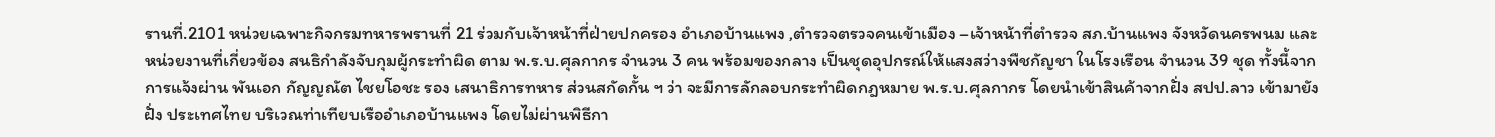รานที่.2101 หน่วยเฉพาะกิจกรมทหารพรานที่ 21 ร่วมกับเจ้าหน้าที่ฝ่ายปกครอง อำเภอบ้านแพง ,ตำรวจตรวจคนเข้าเมือง –เจ้าหน้าที่ตำรวจ สภ.บ้านแพง จังหวัดนครพนม และหน่วยงานที่เกี่ยวข้อง สนธิกำลังจับกุมผู้กระทำผิด ตาม พ.ร.บ.ศุลกากร จำนวน 3 คน พร้อมของกลาง เป็นชุดอุปกรณ์ให้แสงสว่างพืชกัญชา ในโรงเรือน จำนวน 39 ชุด ทั้งนี้จากการแจ้งผ่าน พันเอก กัญญณัต ไชยโอชะ รอง เสนาธิการทหาร ส่วนสกัดกั้น ฯ ว่า จะมีการลักลอบกระทำผิดกฎหมาย พ.ร.บ.ศุลกากร โดยนำเข้าสินค้าจากฝั่ง สปป.ลาว เข้ามายังฝั่ง ประเทศไทย บริเวณท่าเทียบเรืออำเภอบ้านแพง โดยไม่ผ่านพิธีกา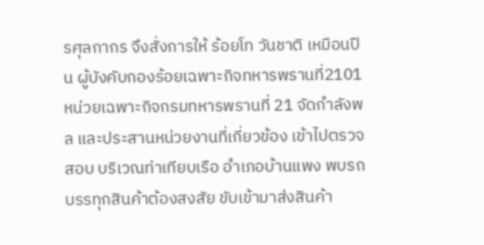รศุลกากร จึงสั่งการให้ ร้อยโท วันชาติ เหมือนปืน ผู้บังคับกองร้อยเฉพาะกิจทหารพรานที่2101 หน่วยเฉพาะกิจกรมทหารพรานที่ 21 จัดกำลังพล และประสานหน่วยงานที่เกี่ยวข้อง เข้าไปตรวจสอบ บริเวณท่าเทียบเรือ อำเภอบ้านแพง พบรถบรรทุกสินค้าต้องสงสัย ขับเข้ามาส่งสินค้า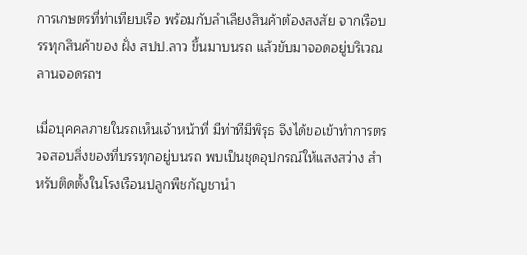การเกษตรที่ท่าเทียบเรือ พร้อมกับลำเลียงสินค้าต้องสงสัย จากเรือบรรทุกสินค้าของ ฝั่ง สปป.ลาว ขึ้นมาบนรถ แล้วขับมาจอดอยู่บริเวณลานจอดรถฯ

เมื่อบุคคลภายในรถเห็นเจ้าหน้าที่ มีท่าทีมีพิรุธ จึงได้ขอเข้าทำการตรวจสอบสิ่งของที่บรรทุกอยู่บนรถ พบเป็นชุดอุปกรณ์ให้แสงสว่าง สำหรับติดตั้งในโรงเรือนปลูกพืชกัญชานำ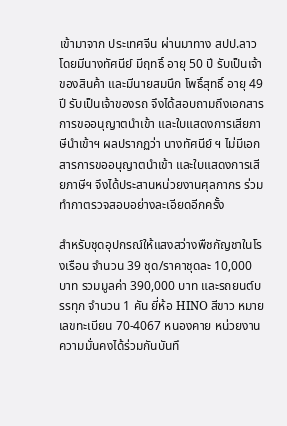เข้ามาจาก ประเทศจีน ผ่านมาทาง สปป.ลาว โดยมีนางทัศนีย์ มีฤทธิ์ อายุ 50 ปี รับเป็นเจ้าของสินค้า และมีนายสมนึก โพธิ์สุทธิ์ อายุ 49 ปี รับเป็นเจ้าของรถ จึงได้สอบถามถึงเอกสารการขออนุญาตนำเข้า และใบแสดงการเสียภาษีนำเข้าฯ ผลปรากฏว่า นางทัศนีย์ ฯ ไม่มีเอกสารการขออนุญาตนำเข้า และใบแสดงการเสียภาษีฯ จึงได้ประสานหน่วยงานศุลกากร ร่วมทำกาตรวจสอบอย่างละเอียดอีกครั้ง

สำหรับชุดอุปกรณ์ให้แสงสว่างพืชกัญชาในโรงเรือน จำนวน 39 ชุด/ราคาชุดละ 10,000 บาท รวมมูลค่า 390,000 บาท และรถยนต์บรรทุก จำนวน 1 คัน ยี่ห้อ HINO สีขาว หมายเลขทะเบียน 70-4067 หนองคาย หน่วยงานความมั่นคงได้ร่วมกันบันทึ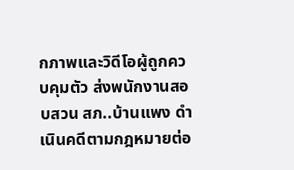กภาพและวิดีโอผู้ถูกควบคุมตัว ส่งพนักงานสอบสวน สภ..บ้านแพง ดำเนินคดีตามกฎหมายต่อ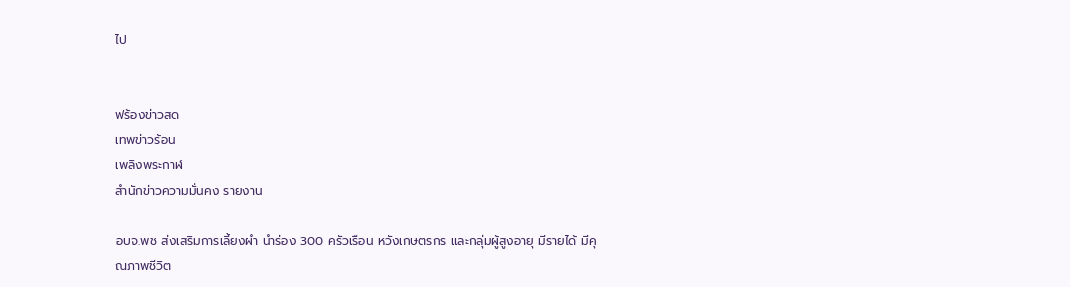ไป


ฟร้องข่าวสด
เทพข่าวร้อน
เพลิงพระกาฬ
สำนักข่าวความมั่นคง รายงาน

อบจ.พช ส่งเสริมการเลี้ยงผำ นำร่อง 300 ครัวเรือน หวังเกษตรกร และกลุ่มผู้สูงอายุ มีรายได้ มีคุณภาพชีวิต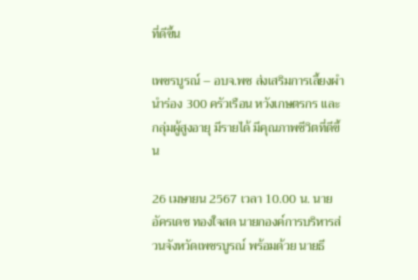ที่ดีขึ้น

เพชรบูรณ์ – อบจ.พช ส่งเสริมการเลี้ยงผำ นำร่อง 300 ครัวเรือน หวังเกษตรกร และกลุ่มผู้สูงอายุ มีรายได้ มีคุณภาพชีวิตที่ดีขึ้น

26 เมษายน 2567 เวลา 10.00 น. นายอัครเดช ทองใจสด นายกองค์การบริหารส่วนจังหวัดเพชรบูรณ์ พร้อมด้วย นายธี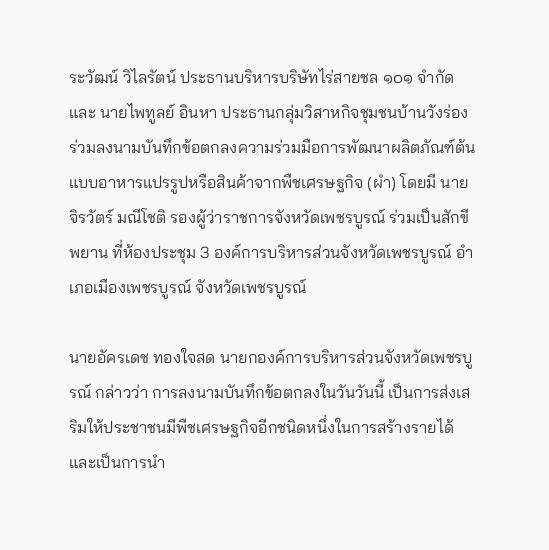ระวัฒน์ วิไลรัตน์ ประธานบริหารบริษัทไร่สายชล ๑๐๑ จำกัด และ นายไพทูลย์ อินหา ประธานกลุ่มวิสาหกิจชุมชนบ้านวังร่อง ร่วมลงนามบันทึกข้อตกลงความร่วมมือการพัฒนาผลิตภัณฑ์ต้นแบบอาหารแปรรูปหรือสินค้าจากพืชเศรษฐกิจ (ผำ) โดยมี นายจิรวัตร์ มณีโชติ รองผู้ว่าราชการจังหวัดเพชรบูรณ์ ร่วมเป็นสักขีพยาน ที่ห้องประชุม 3 องค์การบริหารส่วนจังหวัดเพชรบูรณ์ อำเภอเมืองเพชรบูรณ์ จังหวัดเพชรบูรณ์

นายอัครเดช ทองใจสด นายกองค์การบริหารส่วนจังหวัดเพชรบูรณ์ กล่าวว่า การลงนามบันทึกข้อตกลงในวันวันนี้ เป็นการส่งเสริมให้ประชาชนมีพืชเศรษฐกิจอีกชนิดหนึ่งในการสร้างรายได้ และเป็นการนำ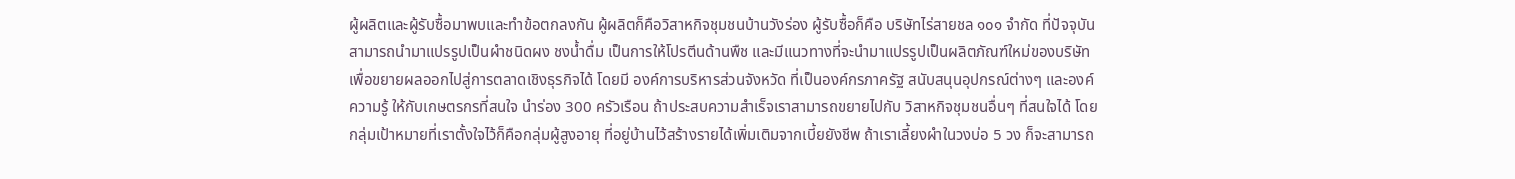ผู้ผลิตและผู้รับซื้อมาพบและทำข้อตกลงกัน ผู้ผลิตก็คือวิสาหกิจชุมชนบ้านวังร่อง ผู้รับซื้อก็คือ บริษัทไร่สายชล ๑๐๑ จำกัด ที่ปัจจุบัน สามารถนำมาแปรรูปเป็นผำชนิดผง ชงน้ำดื่ม เป็นการให้โปรตีนด้านพืช และมีแนวทางที่จะนำมาแปรรูปเป็นผลิตภัณฑ์ใหม่ของบริษัท เพื่อขยายผลออกไปสู่การตลาดเชิงธุรกิจได้ โดยมี องค์การบริหารส่วนจังหวัด ที่เป็นองค์กรภาครัฐ สนับสนุนอุปกรณ์ต่างๆ และองค์ความรู้ ให้กับเกษตรกรที่สนใจ นำร่อง 300 ครัวเรือน ถ้าประสบความสำเร็จเราสามารถขยายไปกับ วิสาหกิจชุมชนอื่นๆ ที่สนใจได้ โดยกลุ่มเป้าหมายที่เราตั้งใจไว้ก็คือกลุ่มผู้สูงอายุ ที่อยู่บ้านไว้สร้างรายได้เพิ่มเติมจากเบี้ยยังชีพ ถ้าเราเลี้ยงผำในวงบ่อ 5 วง ก็จะสามารถ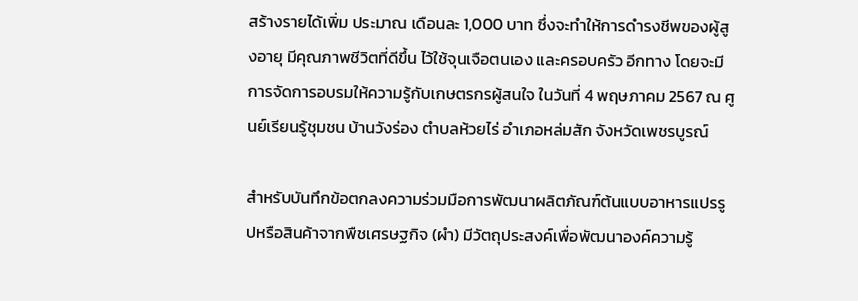สร้างรายได้เพิ่ม ประมาณ เดือนละ 1,000 บาท ซึ่งจะทำให้การดำรงชีพของผู้สูงอายุ มีคุณภาพชีวิตที่ดีขึ้น ไว้ใช้จุนเจือตนเอง และครอบครัว อีกทาง โดยจะมีการจัดการอบรมให้ความรู้กับเกษตรกรผู้สนใจ ในวันที่ 4 พฤษภาคม 2567 ณ ศูนย์เรียนรู้ชุมชน บ้านวังร่อง ตำบลห้วยไร่ อำเภอหล่มสัก จังหวัดเพชรบูรณ์

สำหรับบันทึกข้อตกลงความร่วมมือการพัฒนาผลิตภัณฑ์ต้นแบบอาหารแปรรูปหรือสินค้าจากพืชเศรษฐกิจ (ผำ) มีวัตถุประสงค์เพื่อพัฒนาองค์ความรู้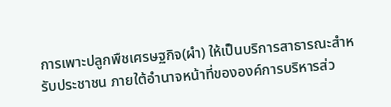การเพาะปลูกพืชเศรษฐกิจ(ผำ) ให้เป็นบริการสาธารณะสำหรับประชาชน ภายใต้อำนาจหน้าที่ขององค์การบริหารส่ว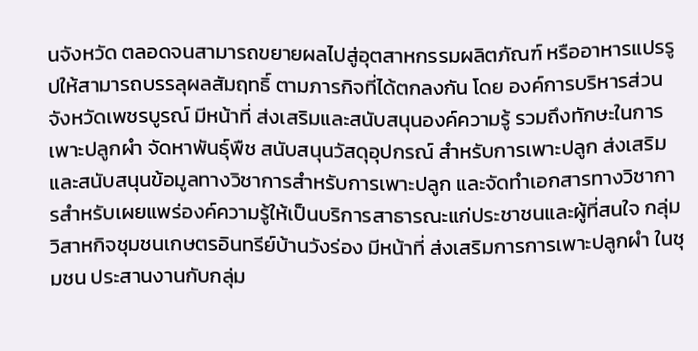นจังหวัด ตลอดจนสามารถขยายผลไปสู่อุตสาหกรรมผลิตภัณฑ์ หรืออาหารแปรรูปให้สามารถบรรลุผลสัมฤทธิ์ ตามภารกิจที่ได้ตกลงกัน โดย องค์การบริหารส่วนจังหวัดเพชรบูรณ์ มีหน้าที่ ส่งเสริมและสนับสนุนองค์ความรู้ รวมถึงทักษะในการเพาะปลูกผำ จัดหาพันธุ์พืช สนับสนุนวัสดุอุปกรณ์ สำหรับการเพาะปลูก ส่งเสริมและสนับสนุนข้อมูลทางวิชาการสำหรับการเพาะปลูก และจัดทำเอกสารทางวิชาการสำหรับเผยแพร่องค์ความรู้ให้เป็นบริการสาธารณะแก่ประชาชนและผู้ที่สนใจ กลุ่มวิสาหกิจชุมชนเกษตรอินทรีย์บ้านวังร่อง มีหน้าที่ ส่งเสริมการการเพาะปลูกผำ ในชุมชน ประสานงานกับกลุ่ม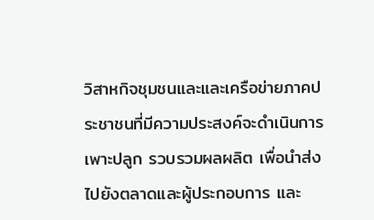วิสาหกิจชุมชนและและเครือข่ายภาคประชาชนที่มีความประสงค์จะดำเนินการเพาะปลูก รวบรวมผลผลิต เพื่อนำส่งไปยังตลาดและผู้ประกอบการ และ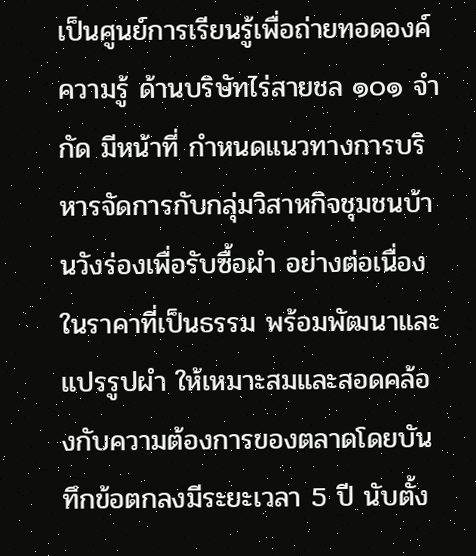เป็นศูนย์การเรียนรู้เพื่อถ่ายทอดองค์ความรู้ ด้านบริษัทไร่สายชล ๑๐๑ จำกัด มีหน้าที่ กำหนดแนวทางการบริหารจัดการกับกลุ่มวิสาหกิจชุมชนบ้านวังร่องเพื่อรับซื้อผำ อย่างต่อเนื่องในราคาที่เป็นธรรม พร้อมพัฒนาและแปรรูปผำ ให้เหมาะสมและสอดคล้องกับความต้องการของตลาดโดยบันทึกข้อตกลงมีระยะเวลา 5 ปี นับตั้ง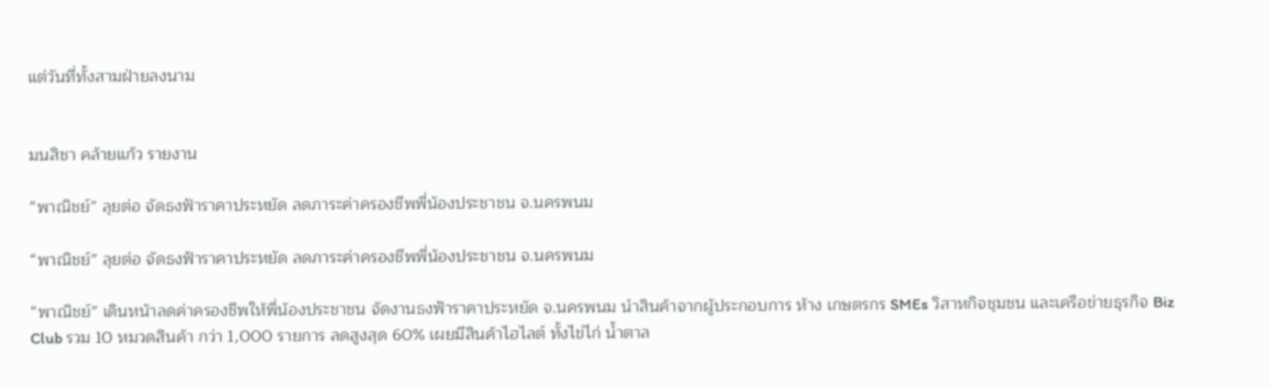แต่วันที่ทั้งสามฝ่ายลงนาม


มนสิชา คล้ายแก้ว รายงาน

“พาณิชย์” ลุยต่อ จัดธงฟ้าราคาประหยัด ลดภาระค่าครองชีพพี่น้องประชาชน จ.นครพนม

“พาณิชย์” ลุยต่อ จัดธงฟ้าราคาประหยัด ลดภาระค่าครองชีพพี่น้องประชาชน จ.นครพนม

“พาณิชย์” เดินหน้าลดค่าครองชีพให้พี่น้องประชาชน จัดงานธงฟ้าราคาประหยัด จ.นครพนม นำสินค้าจากผู้ประกอบการ ห้าง เกษตรกร SMEs วิสาหกิจชุมชน และเครือข่ายธุรกิจ Biz Club รวม 10 หมวดสินค้า กว่า 1,000 รายการ ลดสูงสุด 60% เผยมีสินค้าไฮไลต์ ทั้งไข่ไก่ น้ำตาล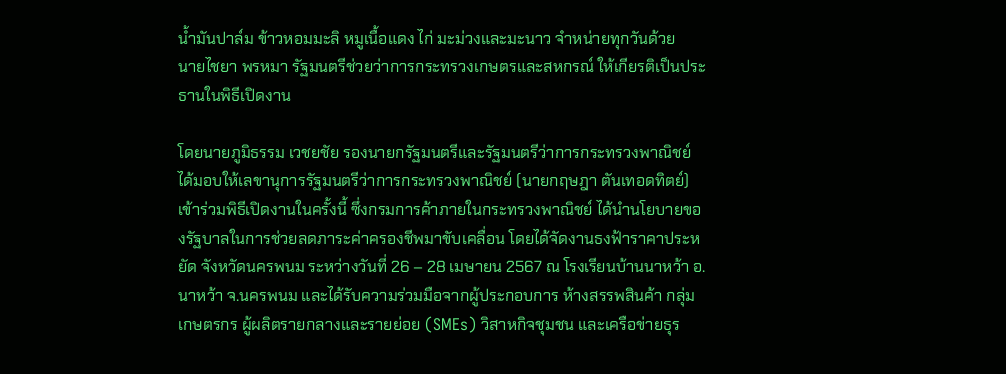น้ำมันปาล์ม ข้าวหอมมะลิ หมูเนื้อแดง ไก่ มะม่วงและมะนาว จำหน่ายทุกวันด้วย
นายไชยา พรหมา รัฐมนตรีช่วยว่าการกระทรวงเกษตรและสหกรณ์ ให้เกียรติเป็นประธานในพิธีเปิดงาน

โดยนายภูมิธรรม เวชยชัย รองนายกรัฐมนตรีและรัฐมนตรีว่าการกระทรวงพาณิชย์ ได้มอบให้เลขานุการรัฐมนตรีว่าการกระทรวงพาณิชย์ (นายกฤษฎา ตันเทอดทิตย์) เข้าร่วมพิธีเปิดงานในครั้งนี้ ซึ่งกรมการค้าภายในกระทรวงพาณิชย์ ได้นำนโยบายของรัฐบาลในการช่วยลดภาระค่าครองชีพมาขับเคลื่อน โดยได้จัดงานธงฟ้าราคาประหยัด จังหวัดนครพนม ระหว่างวันที่ 26 – 28 เมษายน 2567 ณ โรงเรียนบ้านนาหว้า อ.นาหว้า จ.นครพนม และได้รับความร่วมมือจากผู้ประกอบการ ห้างสรรพสินค้า กลุ่มเกษตรกร ผู้ผลิตรายกลางและรายย่อย (SMEs) วิสาหกิจชุมชน และเครือข่ายธุร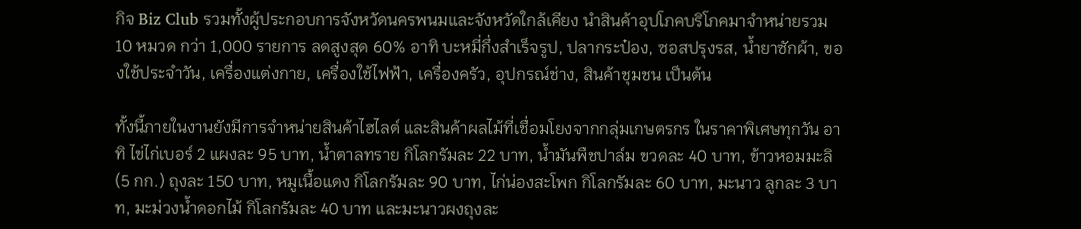กิจ Biz Club รวมทั้งผู้ประกอบการจังหวัดนครพนมและจังหวัดใกล้เคียง นำสินค้าอุปโภคบริโภคมาจำหน่ายรวม 10 หมวด กว่า 1,000 รายการ ลดสูงสุด 60% อาทิ บะหมี่กึ่งสำเร็จรูป, ปลากระป๋อง, ซอสปรุงรส, น้ำยาซักผ้า, ของใช้ประจำวัน, เครื่องแต่งกาย, เครื่องใช้ไฟฟ้า, เครื่องครัว, อุปกรณ์ช่าง, สินค้าชุมชน เป็นต้น

ทั้งนี้ภายในงานยังมีการจำหน่ายสินค้าไฮไลต์ และสินค้าผลไม้ที่เชื่อมโยงจากกลุ่มเกษตรกร ในราคาพิเศษทุกวัน อาทิ ไข่ไก่เบอร์ 2 แผงละ 95 บาท, น้ำตาลทราย กิโลกรัมละ 22 บาท, น้ำมันพืชปาล์ม ขวดละ 40 บาท, ข้าวหอมมะลิ(5 กก.) ถุงละ 150 บาท, หมูเนื้อแดง กิโลกรัมละ 90 บาท, ไก่น่องสะโพก กิโลกรัมละ 60 บาท, มะนาว ลูกละ 3 บาท, มะม่วงน้ำดอกไม้ กิโลกรัมละ 40 บาท และมะนาวผงถุงละ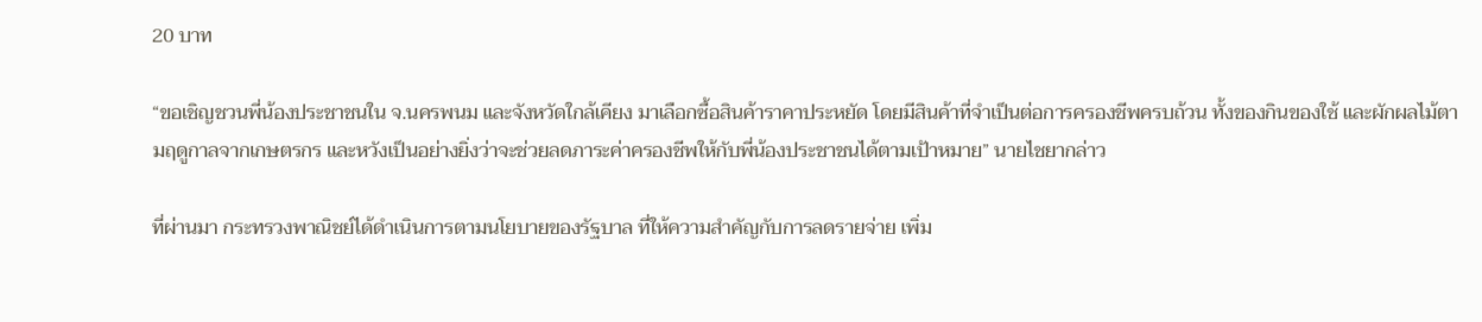20 บาท

“ขอเชิญชวนพี่น้องประชาชนใน จ.นครพนม และจังหวัดใกล้เคียง มาเลือกซื้อสินค้าราคาประหยัด โดยมีสินค้าที่จำเป็นต่อการครองชีพครบถ้วน ทั้งของกินของใช้ และผักผลไม้ตามฤดูกาลจากเกษตรกร และหวังเป็นอย่างยิ่งว่าจะช่วยลดภาระค่าครองชีพให้กับพี่น้องประชาชนได้ตามเป้าหมาย” นายไชยากล่าว

ที่ผ่านมา กระทรวงพาณิชย์ได้ดำเนินการตามนโยบายของรัฐบาล ที่ให้ความสำคัญกับการลดรายจ่าย เพิ่ม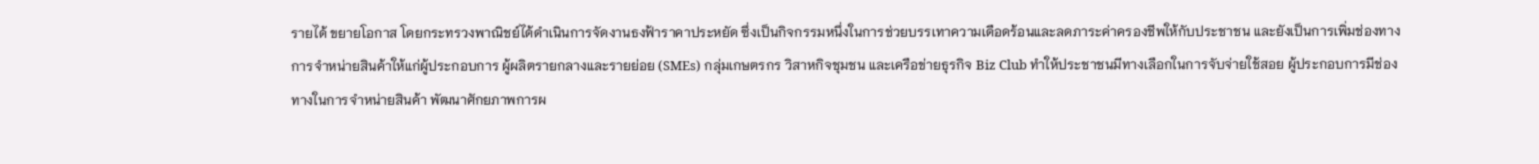รายได้ ขยายโอกาส โดยกระทรวงพาณิชย์ได้ดำเนินการจัดงานธงฟ้าราคาประหยัด ซึ่งเป็นกิจกรรมหนึ่งในการช่วยบรรเทาความเดือดร้อนและลดภาระค่าครองชีพให้กับประชาชน และยังเป็นการเพิ่มช่องทางการจำหน่ายสินค้าให้แก่ผู้ประกอบการ ผู้ผลิตรายกลางและรายย่อย (SMEs) กลุ่มเกษตรกร วิสาหกิจชุมชน และเครือข่ายธุรกิจ Biz Club ทำให้ประชาชนมีทางเลือกในการจับจ่ายใช้สอย ผู้ประกอบการมีช่องทางในการจำหน่ายสินค้า พัฒนาศักยภาพการผ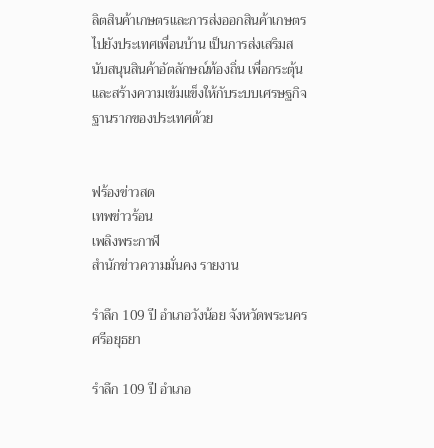ลิตสินค้าเกษตรและการส่งออกสินค้าเกษตรไปยังประเทศเพื่อนบ้าน เป็นการส่งเสริมสนับสนุนสินค้าอัตลักษณ์ท้องถิ่น เพื่อกระตุ้นและสร้างความเข้มแข็งให้กับระบบเศรษฐกิจฐานรากของประเทศด้วย


ฟร้องข่าวสด
เทพข่าวร้อน
เพลิงพระกาฬ
สำนักข่าวความมั่นคง รายงาน

รำลึก 109 ปี อำเภอวังน้อย จังหวัดพระนครศรีอยุธยา

รำลึก 109 ปี อำเภอ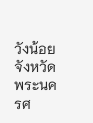วังน้อยจังหวัดพระนครศ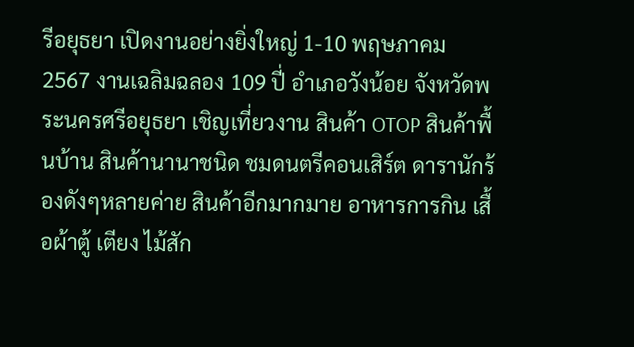รีอยุธยา เปิดงานอย่างยิ่งใหญ่ 1-10 พฤษภาคม 2567 งานเฉลิมฉลอง 109 ปี่ อำเภอวังน้อย จังหวัดพระนครศรีอยุธยา เชิญเที่ยวงาน สินค้า OTOP สินค้าพื้นบ้าน สินค้านานาชนิด ชมดนตรีคอนเสิร์ต ดารานักร้องดังๆหลายค่าย สินค้าอีกมากมาย อาหารการกิน เสื้อผ้าตู้ เตียง ไม้สัก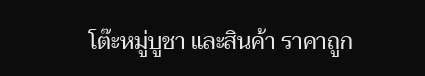โต๊ะหมู่บูชา และสินค้า ราคาถูก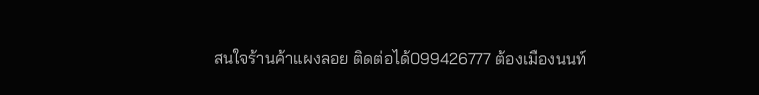สนใจร้านค้าแผงลอย ติดต่อได้099426777 ต้องเมืองนนท์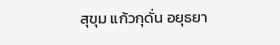สุขุม แก้วกุดั่น อยุธยา